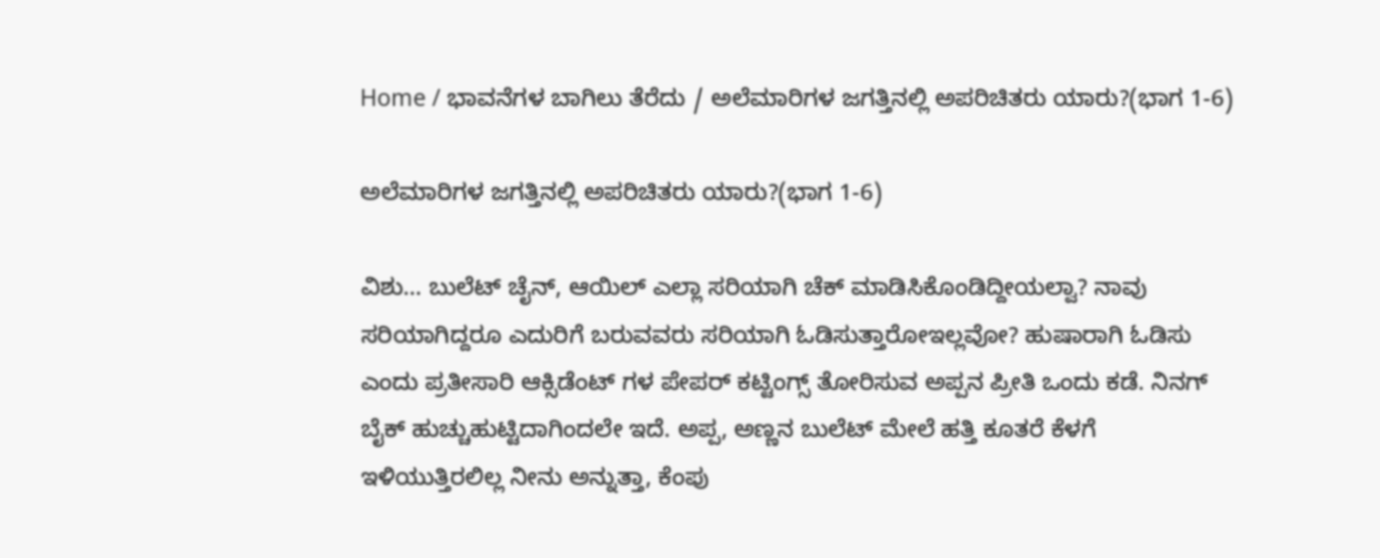Home / ಭಾವನೆಗಳ ಬಾಗಿಲು ತೆರೆದು / ಅಲೆಮಾರಿಗಳ ಜಗತ್ತಿನಲ್ಲಿ ಅಪರಿಚಿತರು ಯಾರು?(ಭಾಗ 1-6)

ಅಲೆಮಾರಿಗಳ ಜಗತ್ತಿನಲ್ಲಿ ಅಪರಿಚಿತರು ಯಾರು?(ಭಾಗ 1-6)

ವಿಶು… ಬುಲೆಟ್ ಚೈನ್, ಆಯಿಲ್ ಎಲ್ಲಾ ಸರಿಯಾಗಿ ಚೆಕ್ ಮಾಡಿಸಿಕೊಂಡಿದ್ದೀಯಲ್ವಾ? ನಾವು ಸರಿಯಾಗಿದ್ದರೂ ಎದುರಿಗೆ ಬರುವವರು ಸರಿಯಾಗಿ ಓಡಿಸುತ್ತಾರೋಇಲ್ಲವೋ? ಹುಷಾರಾಗಿ ಓಡಿಸು ಎಂದು ಪ್ರತೀಸಾರಿ ಆಕ್ಸಿಡೆಂಟ್ ಗಳ ಪೇಪರ್ ಕಟ್ಟಿಂಗ್ಸ್ ತೋರಿಸುವ ಅಪ್ಪನ ಪ್ರೀತಿ ಒಂದು ಕಡೆ. ನಿನಗ್ ಬೈಕ್ ಹುಚ್ಚುಹುಟ್ಟಿದಾಗಿಂದಲೇ ಇದೆ. ಅಪ್ಪ, ಅಣ್ಣನ ಬುಲೆಟ್ ಮೇಲೆ ಹತ್ತಿ ಕೂತರೆ ಕೆಳಗೆ ಇಳಿಯುತ್ತಿರಲಿಲ್ಲ ನೀನು ಅನ್ನುತ್ತಾ, ಕೆಂಪು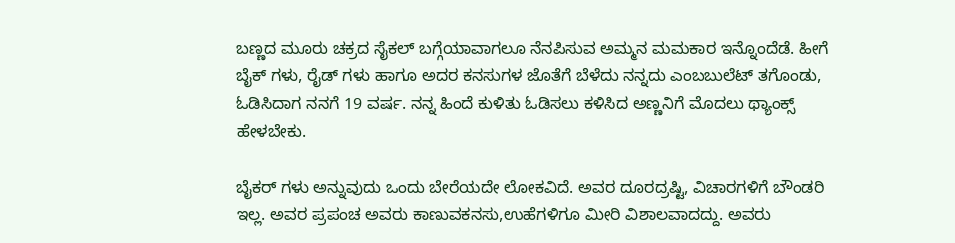ಬಣ್ಣದ ಮೂರು ಚಕ್ರದ ಸೈಕಲ್ ಬಗ್ಗೆಯಾವಾಗಲೂ ನೆನಪಿಸುವ ಅಮ್ಮನ ಮಮಕಾರ ಇನ್ನೊಂದೆಡೆ. ಹೀಗೆ ಬೈಕ್ ಗಳು, ರೈಡ್ ಗಳು ಹಾಗೂ ಅದರ ಕನಸುಗಳ ಜೊತೆಗೆ ಬೆಳೆದು ನನ್ನದು ಎಂಬಬುಲೆಟ್ ತಗೊಂಡು, ಓಡಿಸಿದಾಗ ನನಗೆ 19 ವರ್ಷ. ನನ್ನ ಹಿಂದೆ ಕುಳಿತು ಓಡಿಸಲು ಕಳಿಸಿದ ಅಣ್ಣನಿಗೆ ಮೊದಲು ಥ್ಯಾಂಕ್ಸ್ ಹೇಳಬೇಕು.

ಬೈಕರ್ ಗಳು ಅನ್ನುವುದು ಒಂದು ಬೇರೆಯದೇ ಲೋಕವಿದೆ. ಅವರ ದೂರದ್ರಷ್ಟಿ, ವಿಚಾರಗಳಿಗೆ ಬೌಂಡರಿ ಇಲ್ಲ. ಅವರ ಪ್ರಪಂಚ ಅವರು ಕಾಣುವಕನಸು,ಉಹೆಗಳಿಗೂ ಮೀರಿ ವಿಶಾಲವಾದದ್ದು. ಅವರು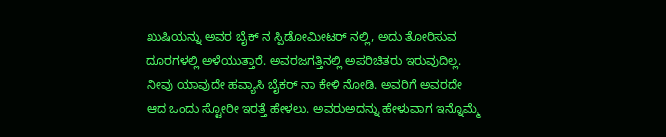ಖುಷಿಯನ್ನು ಅವರ ಬೈಕ್ ನ ಸ್ಪಿಡೋಮೀಟರ್ ನಲ್ಲಿ, ಅದು ತೋರಿಸುವ ದೂರಗಳಲ್ಲಿ ಅಳೆಯುತ್ತಾರೆ. ಅವರಜಗತ್ತಿನಲ್ಲಿ ಅಪರಿಚಿತರು ಇರುವುದಿಲ್ಲ. ನೀವು ಯಾವುದೇ ಹವ್ಯಾಸಿ ಬೈಕರ್ ನಾ ಕೇಳಿ ನೋಡಿ. ಅವರಿಗೆ ಅವರದೇ ಆದ ಒಂದು ಸ್ಟೋರೀ ಇರತ್ತೆ ಹೇಳಲು. ಅವರುಅದನ್ನು ಹೇಳುವಾಗ ಇನ್ನೊಮ್ಮೆ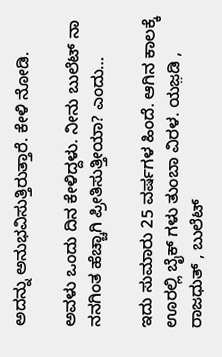ಅದನ್ನು ಅನುಭವಿಸುತ್ತಿರುತ್ತಾರೆ. ಕೇಳಿ ನೋಡಿ.

ಅವಳು ಒಂದು ದಿನ ಕೇಳಿದ್ದಳು. ನೀನು ಬುಲೆಟ್ ನಾ ನನಗಿಂತ ಹೆಚ್ಚಾಗಿ ಪ್ರೀತಿಸುತ್ತೀಯಾ? ಎಂದು…

ಇದು ಸುಮಾರು 25 ವರ್ಷಗಳ ಹಿಂದೆ. ಆಗಿನ ಕಾಲಕ್ಕೆ ಊರಲ್ಲಿ ಬೈಕ್ ಗಳು ತುಂಬಾ ವಿರಳ. ಯಜ಼ಡಿ , ರಾಜಧುತ್ , ಬುಲೆಟ್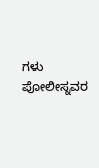ಗಳು ಪೋಲೀಸ್ನವರ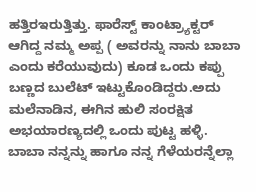ಹತ್ತಿರಇರುತ್ತಿತ್ತು. ಫಾರೆಸ್ಟ್ ಕಾಂಟ್ರ್ಯಾಕ್ಟರ್ ಆಗಿದ್ದ ನಮ್ಮ ಅಪ್ಪ ( ಅವರನ್ನು ನಾನು ಬಾಬಾ ಎಂದು ಕರೆಯುವುದು) ಕೂಡ ಒಂದು ಕಪ್ಪು ಬಣ್ಣದ ಬುಲೆಟ್ ಇಟ್ಟುಕೊಂಡಿದ್ದರು.ಅದು ಮಲೆನಾಡಿನ, ಈಗಿನ ಹುಲಿ ಸಂರಕ್ಷಿತ ಅಭಯಾರಣ್ಯದಲ್ಲಿ ಒಂದು ಪುಟ್ಟ ಹಳ್ಳಿ. ಬಾಬಾ ನನ್ನನ್ನು ಹಾಗೂ ನನ್ನ ಗೆಳೆಯರನ್ನೆಲ್ಲಾ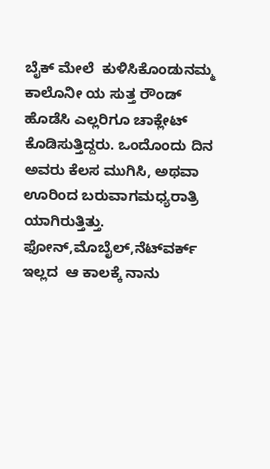ಬೈಕ್ ಮೇಲೆ  ಕುಳಿಸಿಕೊಂಡುನಮ್ಮ ಕಾಲೊನೀ ಯ ಸುತ್ತ ರೌಂಡ್ ಹೊಡೆಸಿ ಎಲ್ಲರಿಗೂ ಚಾಕ್ಲೇಟ್ ಕೊಡಿಸುತ್ತಿದ್ದರು. ಒಂದೊಂದು ದಿನ ಅವರು ಕೆಲಸ ಮುಗಿಸಿ, ಅಥವಾ ಊರಿಂದ ಬರುವಾಗಮಧ್ಯರಾತ್ರಿ ಯಾಗಿರುತ್ತಿತ್ತು. ಫೋನ್,ಮೊಬೈಲ್,ನೆಟ್‌ವರ್ಕ್ ಇಲ್ಲದ  ಆ ಕಾಲಕ್ಕೆ ನಾನು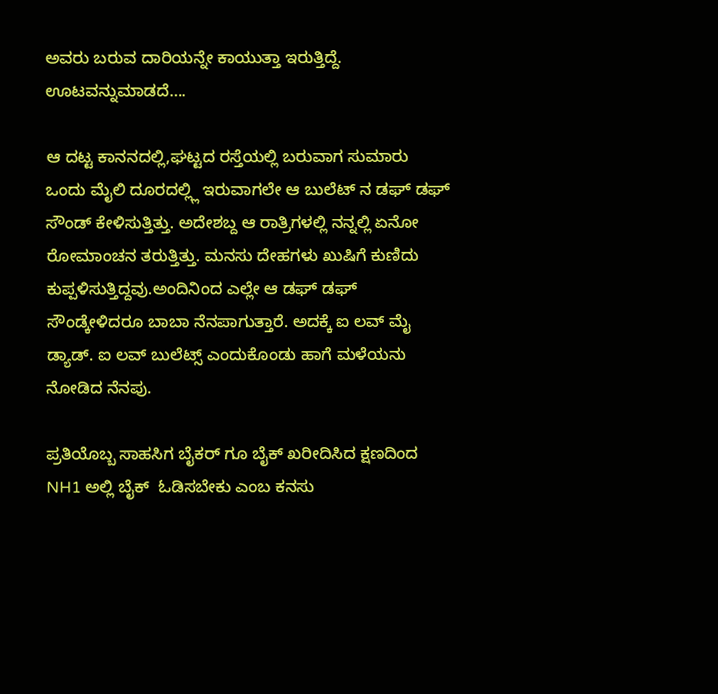ಅವರು ಬರುವ ದಾರಿಯನ್ನೇ ಕಾಯುತ್ತಾ ಇರುತ್ತಿದ್ದೆ. ಊಟವನ್ನುಮಾಡದೆ….

ಆ ದಟ್ಟ ಕಾನನದಲ್ಲಿ,ಘಟ್ಟದ ರಸ್ತೆಯಲ್ಲಿ ಬರುವಾಗ ಸುಮಾರು ಒಂದು ಮೈಲಿ ದೂರದಲ್ಲ್ಲಿ ಇರುವಾಗಲೇ ಆ ಬುಲೆಟ್ ನ ಡಘ್ ಡಘ್ ಸೌಂಡ್ ಕೇಳಿಸುತ್ತಿತ್ತು. ಅದೇಶಬ್ದ ಆ ರಾತ್ರಿಗಳಲ್ಲಿ ನನ್ನಲ್ಲಿ ಏನೋ ರೋಮಾಂಚನ ತರುತ್ತಿತ್ತು. ಮನಸು ದೇಹಗಳು ಖುಷಿಗೆ ಕುಣಿದು ಕುಪ್ಪಳಿಸುತ್ತಿದ್ದವು.ಅಂದಿನಿಂದ ಎಲ್ಲೇ ಆ ಡಘ್ ಡಘ್ ಸೌಂಡ್ಕೇಳಿದರೂ ಬಾಬಾ ನೆನಪಾಗುತ್ತಾರೆ. ಅದಕ್ಕೆ ಐ ಲವ್ ಮೈ ಡ್ಯಾಡ್. ಐ ಲವ್ ಬುಲೆಟ್ಸ್ ಎಂದುಕೊಂಡು ಹಾಗೆ ಮಳೆಯನು ನೋಡಿದ ನೆನಪು.

ಪ್ರತಿಯೊಬ್ಬ ಸಾಹಸಿಗ ಬೈಕರ್ ಗೂ ಬೈಕ್ ಖರೀದಿಸಿದ ಕ್ಷಣದಿಂದ  NH1 ಅಲ್ಲಿ ಬೈಕ್  ಓಡಿಸಬೇಕು ಎಂಬ ಕನಸು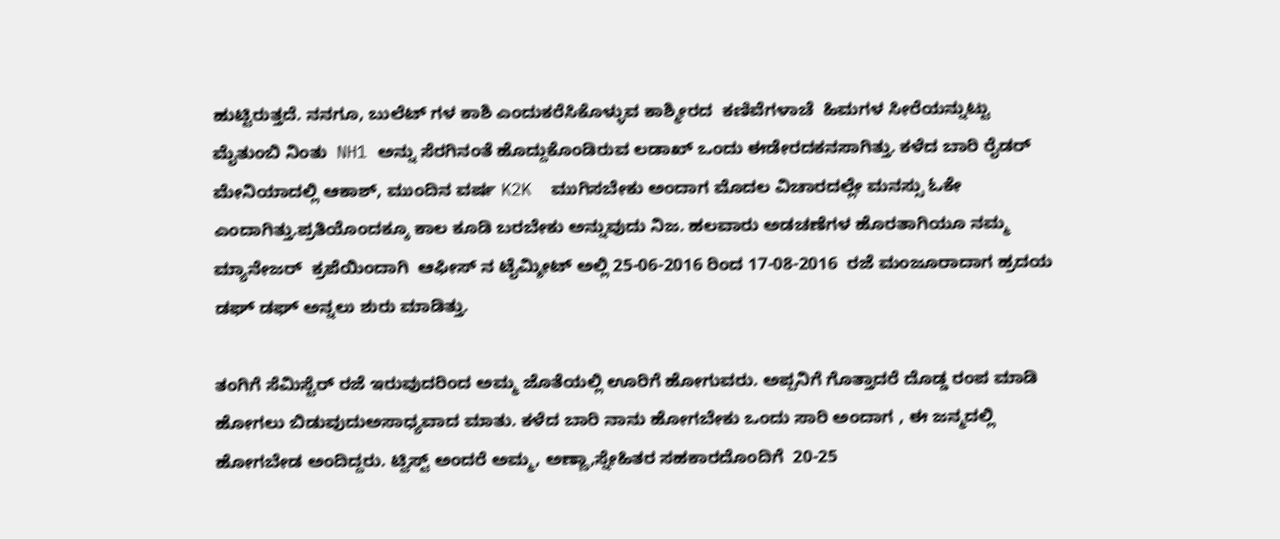ಹುಟ್ಟಿರುತ್ತದೆ. ನನಗೂ, ಬುಲೆಟ್ ಗಳ ಕಾಶಿ ಎಂದುಕರೆಸಿಕೊಳ್ಳುವ ಕಾಶ್ಮೀರದ  ಕಣಿವೆಗಳಾಚೆ  ಹಿಮಗಳ ಸೀರೆಯನ್ನುಟ್ಟು ಮೈತುಂಬಿ ನಿಂತು  NH1 ಅನ್ನು ಸೆರಗಿನಂತೆ ಹೊದ್ದುಕೊಂಡಿರುವ ಲಡಾಖ್ ಒಂದು ಈಡೇರದಕನಸಾಗಿತ್ತು. ಕಳೆದ ಬಾರಿ ರೈಡರ್ ಮೇನಿಯಾದಲ್ಲಿ ಆಕಾಶ್, ಮುಂದಿನ ವರ್ಷ K2K  ಮುಗಿಸಬೇಕು ಅಂದಾಗ ಮೊದಲ ವಿಚಾರದಲ್ಲೇ ಮನಸ್ಸು ಓಕೇ ಎಂದಾಗಿತ್ತು.ಪ್ರತಿಯೊಂದಕ್ಕೂ ಕಾಲ ಕೂಡಿ ಬರಬೇಕು ಅನ್ನುವುದು ನಿಜ. ಹಲವಾರು ಅಡಚಣೆಗಳ ಹೊರತಾಗಿಯೂ ನಮ್ಮ ಮ್ಯಾನೇಜರ್  ಕ್ರಪೆಯಿಂದಾಗಿ  ಆಫೀಸ್ ನ ಟೈಮ್ಶೀಟ್ ಅಲ್ಲಿ 25-06-2016 ರಿಂದ 17-08-2016  ರಜೆ ಮಂಜೂರಾದಾಗ ಹ್ರದಯ ಡಘ್ ಡಘ್ ಅನ್ನಲು ಶುರು ಮಾಡಿತ್ತು.

ತಂಗಿಗೆ ಸೆಮಿಸ್ಟೆರ್ ರಜೆ ಇರುವುದರಿಂದ ಅಮ್ಮ ಜೊತೆಯಲ್ಲಿ ಊರಿಗೆ ಹೋಗುವರು. ಅಪ್ಪನಿಗೆ ಗೊತ್ತಾದರೆ ದೊಡ್ಡ ರಂಪ ಮಾಡಿ ಹೋಗಲು ಬಿಡುವುದುಅಸಾಧ್ಯವಾದ ಮಾತು. ಕಳೆದ ಬಾರಿ ನಾನು ಹೋಗಬೇಕು ಒಂದು ಸಾರಿ ಅಂದಾಗ , ಈ ಜನ್ಮದಲ್ಲಿ ಹೋಗಬೇಡ ಅಂದಿದ್ದರು. ಟ್ವಿಸ್ಟ್ ಅಂದರೆ ಅಮ್ಮ, ಅಣ್ಣಾ,ಸ್ನೇಹಿತರ ಸಹಕಾರದೊಂದಿಗೆ  20-25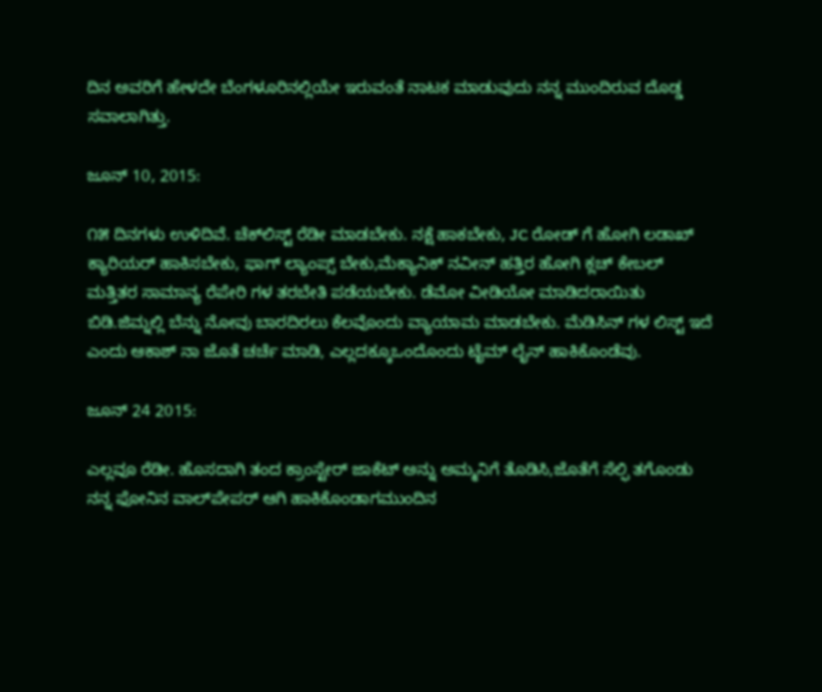ದಿನ ಅವರಿಗೆ ಹೇಳದೇ ಬೆಂಗಳೂರಿನಲ್ಲಿಯೇ ಇರುವಂತೆ ನಾಟಕ ಮಾಡುವುದು ನನ್ನ ಮುಂದಿರುವ ದೊಡ್ಡ ಸವಾಲಾಗಿತ್ತು.

ಜೂನ್ 10, 2015:

೧೫ ದಿನಗಳು ಉಳಿದಿವೆ. ಚೆಕ್‌ಲಿಸ್ಟ್ ರೆಡೀ ಮಾಡಬೇಕು. ನಕ್ಷೆ ಹಾಕಬೇಕು, JC ರೋಡ್ ಗೆ ಹೋಗಿ ಲಡಾಖ್ ಕ್ಯಾರಿಯರ್ ಹಾಕಿಸಬೇಕು, ಫಾಗ್ ಲ್ಯಾಂಪ್ಸ್ ಬೇಕು,ಮೆಕ್ಯಾನಿಕ್ ನವೀನ್ ಹತ್ತಿರ ಹೋಗಿ ಕ್ಲಚ್ ಕೇಬಲ್ ಮತ್ತಿತರ ಸಾಮಾನ್ಯ ರೆಪೇರಿ ಗಳ ತರಬೇತಿ ಪಡೆಯಬೇಕು. ಡೆಮೋ ವೀಡಿಯೋ ಮಾಡಿದರಾಯಿತು ಬಿಡಿ.ಜಿಮ್ನಲ್ಲಿ ಬೆನ್ನು ನೋವು ಬಾರದಿರಲು ಕೆಲವೊಂದು ವ್ಯಾಯಾಮ ಮಾಡಬೇಕು. ಮೆಡಿಸಿನ್ ಗಳ ಲಿಸ್ಟ್ ಇದೆ ಎಂದು ಆಕಾಶ್ ನಾ ಜೊತೆ ಚರ್ಚೆ ಮಾಡಿ, ಎಲ್ಲದಕ್ಕೂಒಂದೊಂದು ಟೈಮ್ ಲೈನ್ ಹಾಕಿಕೊಂಡೆವು.

ಜೂನ್ 24 2015:

ಎಲ್ಲವೂ ರೆಡೀ. ಹೊಸದಾಗಿ ತಂದ ಕ್ರಾಂಸ್ಟೇರ್ ಜಾಕೆಟ್ ಅನ್ನು ಅಮ್ಮನಿಗೆ ತೊಡಿಸಿ,ಜೊತೆಗೆ ಸೆಲ್ಫಿ ತಗೊಂಡು ನನ್ನ ಫೋನಿನ ವಾಲ್‌ಪೇಪರ್ ಆಗಿ ಹಾಕಿಕೊಂಡಾಗಮುಂದಿನ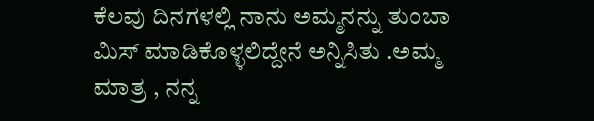ಕೆಲವು ದಿನಗಳಲ್ಲಿ ನಾನು ಅಮ್ಮನನ್ನು ತುಂಬಾ ಮಿಸ್ ಮಾಡಿಕೊಳ್ಳಲಿದ್ದೇನೆ ಅನ್ನಿಸಿತು .ಅಮ್ಮ ಮಾತ್ರ , ನನ್ನ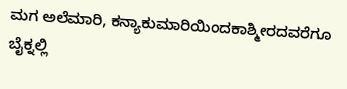ಮಗ ಅಲೆಮಾರಿ, ಕನ್ಯಾಕುಮಾರಿಯಿಂದಕಾಶ್ಮೀರದವರೆಗೂ ಬೈಕ್ನಲ್ಲಿ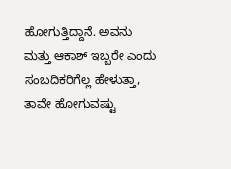ಹೋಗುತ್ತಿದ್ದಾನೆ. ಅವನು ಮತ್ತು ಆಕಾಶ್ ಇಬ್ಬರೇ ಎಂದು ಸಂಬದಿಕರಿಗೆಲ್ಲ ಹೇಳುತ್ತಾ, ತಾವೇ ಹೋಗುವಷ್ಟು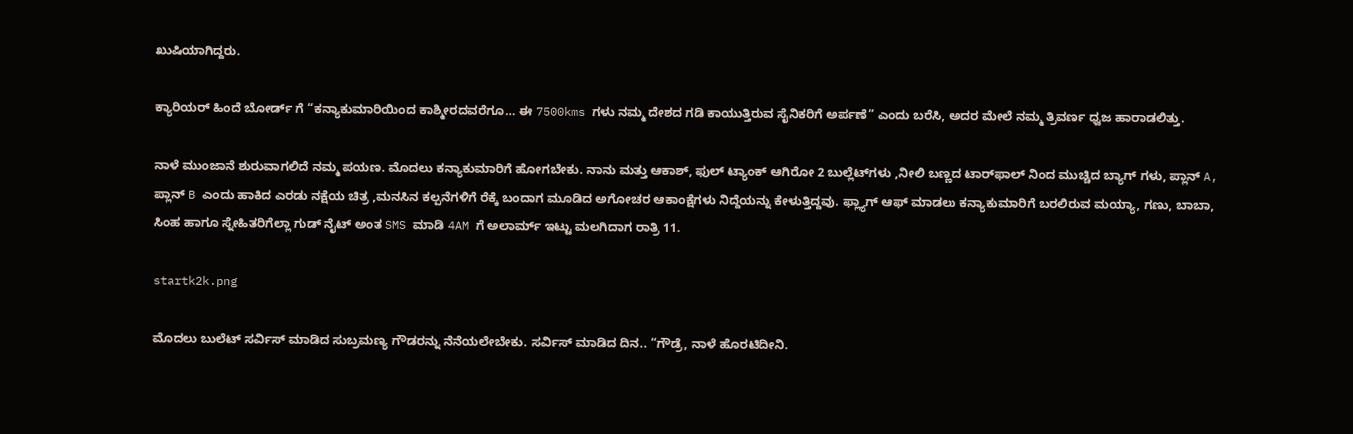ಖುಷಿಯಾಗಿದ್ದರು.

ಕ್ಯಾರಿಯರ್ ಹಿಂದೆ ಬೋರ್ಡ್ ಗೆ “ಕನ್ಯಾಕುಮಾರಿಯಿಂದ ಕಾಶ್ಮೀರದವರೆಗೂ… ಈ 7500kms ಗಳು ನಮ್ಮ ದೇಶದ ಗಡಿ ಕಾಯುತ್ತಿರುವ ಸೈನಿಕರಿಗೆ ಅರ್ಪಣೆ” ಎಂದು ಬರೆಸಿ, ಅದರ ಮೇಲೆ ನಮ್ಮ ತ್ರಿವರ್ಣ ಧ್ವಜ ಹಾರಾಡಲಿತ್ತು.

ನಾಳೆ ಮುಂಜಾನೆ ಶುರುವಾಗಲಿದೆ ನಮ್ಮ ಪಯಣ. ಮೊದಲು ಕನ್ಯಾಕುಮಾರಿಗೆ ಹೋಗಬೇಕು. ನಾನು ಮತ್ತು ಆಕಾಶ್, ಫುಲ್ ಟ್ಯಾಂಕ್ ಆಗಿರೋ 2 ಬುಲ್ಲೆಟ್‌ಗಳು ,ನೀಲಿ ಬಣ್ಣದ ಟಾರ್‌ಫಾಲ್ ನಿಂದ ಮುಚ್ಚಿದ ಬ್ಯಾಗ್ ಗಳು, ಪ್ಲಾನ್ A, ಪ್ಲಾನ್ B ಎಂದು ಹಾಕಿದ ಎರಡು ನಕ್ಷೆಯ ಚಿತ್ರ ,ಮನಸಿನ ಕಲ್ಪನೆಗಳಿಗೆ ರೆಕ್ಕೆ ಬಂದಾಗ ಮೂಡಿದ ಅಗೋಚರ ಆಕಾಂಕ್ಷೆಗಳು ನಿದ್ದೆಯನ್ನು ಕೇಳುತ್ತಿದ್ದವು. ಫ್ಲ್ಯಾಗ್ ಆಫ್ ಮಾಡಲು ಕನ್ಯಾಕುಮಾರಿಗೆ ಬರಲಿರುವ ಮಯ್ಯಾ, ಗಣು, ಬಾಬಾ, ಸಿಂಹ ಹಾಗೂ ಸ್ನೇಹಿತರಿಗೆಲ್ಲಾ ಗುಡ್ ನೈಟ್ ಅಂತ SMS ಮಾಡಿ 4AM ಗೆ ಅಲಾರ್ಮ್ ಇಟ್ಟು ಮಲಗಿದಾಗ ರಾತ್ರಿ 11.

startk2k.png

ಮೊದಲು ಬುಲೆಟ್ ಸರ್ವಿಸ್ ಮಾಡಿದ ಸುಬ್ರಮಣ್ಯ ಗೌಡರನ್ನು ನೆನೆಯಲೇಬೇಕು. ಸರ್ವಿಸ್ ಮಾಡಿದ ದಿನ.. “ಗೌಡ್ರೆ, ನಾಳೆ ಹೊರಟಿದೀನಿ.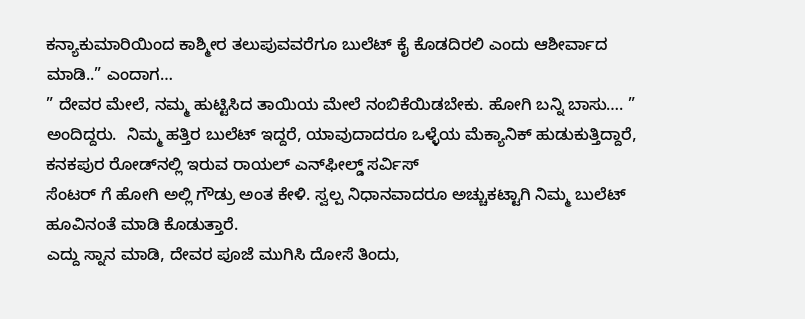ಕನ್ಯಾಕುಮಾರಿಯಿಂದ ಕಾಶ್ಮೀರ ತಲುಪುವವರೆಗೂ ಬುಲೆಟ್ ಕೈ ಕೊಡದಿರಲಿ ಎಂದು ಆಶೀರ್ವಾದ ಮಾಡಿ..” ಎಂದಾಗ…
” ದೇವರ ಮೇಲೆ, ನಮ್ಮ ಹುಟ್ಟಿಸಿದ ತಾಯಿಯ ಮೇಲೆ ನಂಬಿಕೆಯಿಡಬೇಕು. ಹೋಗಿ ಬನ್ನಿ ಬಾಸು…. ” ಅಂದಿದ್ದರು.  ನಿಮ್ಮ ಹತ್ತಿರ ಬುಲೆಟ್ ಇದ್ದರೆ, ಯಾವುದಾದರೂ ಒಳ್ಳೆಯ ಮೆಕ್ಯಾನಿಕ್ ಹುಡುಕುತ್ತಿದ್ದಾರೆ, ಕನಕಪುರ ರೋಡ್‌ನಲ್ಲಿ ಇರುವ ರಾಯಲ್ ಎನ್‌ಫೀಲ್ಡ್ ಸರ್ವಿಸ್
ಸೆಂಟರ್ ಗೆ ಹೋಗಿ ಅಲ್ಲಿ ಗೌಡ್ರು ಅಂತ ಕೇಳಿ. ಸ್ವಲ್ಪ ನಿಧಾನವಾದರೂ ಅಚ್ಚುಕಟ್ಟಾಗಿ ನಿಮ್ಮ ಬುಲೆಟ್ ಹೂವಿನಂತೆ ಮಾಡಿ ಕೊಡುತ್ತಾರೆ.
ಎದ್ದು ಸ್ನಾನ ಮಾಡಿ, ದೇವರ ಪೂಜೆ ಮುಗಿಸಿ ದೋಸೆ ತಿಂದು,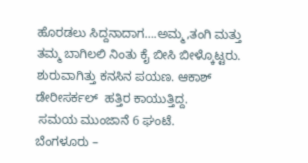ಹೊರಡಲು ಸಿದ್ದನಾದಾಗ….ಅಮ್ಮ,ತಂಗಿ ಮತ್ತು ತಮ್ಮ ಬಾಗಿಲಲಿ ನಿಂತು ಕೈ ಬೀಸಿ ಬೀಳ್ಕೊಟ್ಟರು. ಶುರುವಾಗಿತ್ತು ಕನಸಿನ ಪಯಣ. ಆಕಾಶ್ ಡೇರೀಸರ್ಕಲ್  ಹತ್ತಿರ ಕಾಯುತ್ತಿದ್ದ.
 ಸಮಯ ಮುಂಜಾನೆ 6 ಘಂಟೆ.
ಬೆಂಗಳೂರು –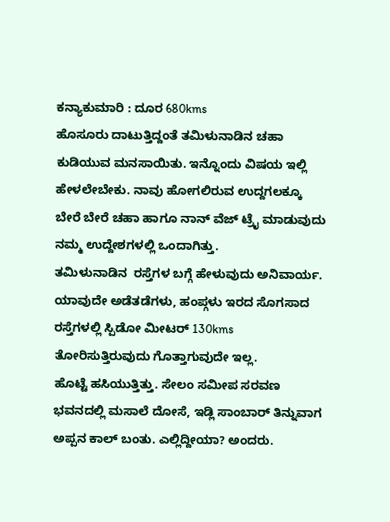ಕನ್ಯಾಕುಮಾರಿ : ದೂರ 680kms
ಹೊಸೂರು ದಾಟುತ್ತಿದ್ದಂತೆ ತಮಿಳುನಾಡಿನ ಚಹಾ ಕುಡಿಯುವ ಮನಸಾಯಿತು. ಇನ್ನೊಂದು ವಿಷಯ ಇಲ್ಲಿ ಹೇಳಲೇಬೇಕು. ನಾವು ಹೋಗಲಿರುವ ಉದ್ದಗಲಕ್ಕೂ ಬೇರೆ ಬೇರೆ ಚಹಾ ಹಾಗೂ ನಾನ್ ವೆಜ್ ಟ್ರೈ ಮಾಡುವುದು ನಮ್ಮ ಉದ್ದೇಶಗಳಲ್ಲಿ ಒಂದಾಗಿತ್ತು.
ತಮಿಳುನಾಡಿನ  ರಸ್ತೆಗಳ ಬಗ್ಗೆ ಹೇಳುವುದು ಅನಿವಾರ್ಯ. ಯಾವುದೇ ಅಡೆತಡೆಗಳು, ಹಂಪ್ಗಳು ಇರದ ಸೊಗಸಾದ ರಸ್ತೆಗಳಲ್ಲಿ ಸ್ಪಿಡೋ ಮೀಟರ್ 130kms  ತೋರಿಸುತ್ತಿರುವುದು ಗೊತ್ತಾಗುವುದೇ ಇಲ್ಲ.
ಹೊಟ್ಟೆ ಹಸಿಯುತ್ತಿತ್ತು. ಸೇಲಂ ಸಮೀಪ ಸರವಣ ಭವನದಲ್ಲಿ ಮಸಾಲೆ ದೋಸೆ, ಇಡ್ಲಿ ಸಾಂಬಾರ್ ತಿನ್ನುವಾಗ ಅಪ್ಪನ ಕಾಲ್ ಬಂತು. ಎಲ್ಲಿದ್ದೀಯಾ? ಅಂದರು.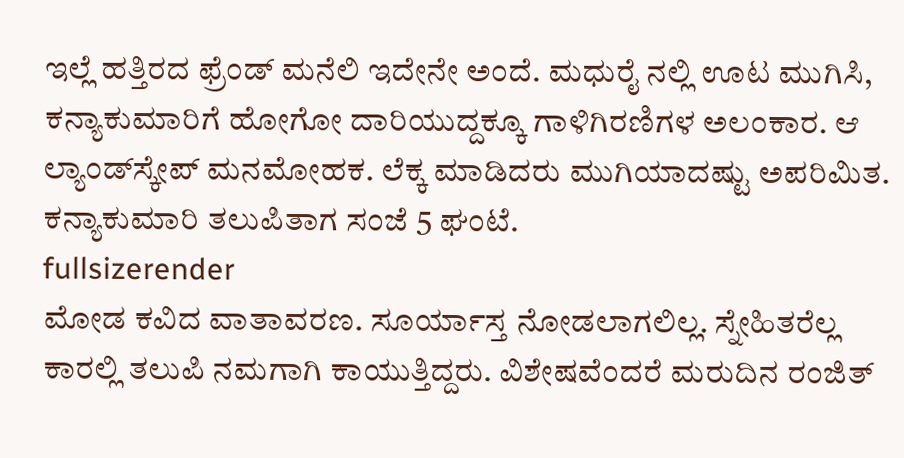ಇಲ್ಲೆ ಹತ್ತಿರದ ಫ್ರೆಂಡ್ ಮನೆಲಿ ಇದೇನೇ ಅಂದೆ. ಮಧುರೈ ನಲ್ಲಿ ಊಟ ಮುಗಿಸಿ, ಕನ್ಯಾಕುಮಾರಿಗೆ ಹೋಗೋ ದಾರಿಯುದ್ದಕ್ಕೂ ಗಾಳಿಗಿರಣಿಗಳ ಅಲಂಕಾರ. ಆ ಲ್ಯಾಂಡ್‌ಸ್ಕೇಪ್ ಮನಮೋಹಕ. ಲೆಕ್ಕ ಮಾಡಿದರು ಮುಗಿಯಾದಷ್ಟು ಅಪರಿಮಿತ. ಕನ್ಯಾಕುಮಾರಿ ತಲುಪಿತಾಗ ಸಂಜೆ 5 ಘಂಟೆ.
fullsizerender
ಮೋಡ ಕವಿದ ವಾತಾವರಣ. ಸೂರ್ಯಾಸ್ತ ನೋಡಲಾಗಲಿಲ್ಲ. ಸ್ನೇಹಿತರೆಲ್ಲ ಕಾರಲ್ಲಿ ತಲುಪಿ ನಮಗಾಗಿ ಕಾಯುತ್ತಿದ್ದರು. ವಿಶೇಷವೆಂದರೆ ಮರುದಿನ ರಂಜಿತ್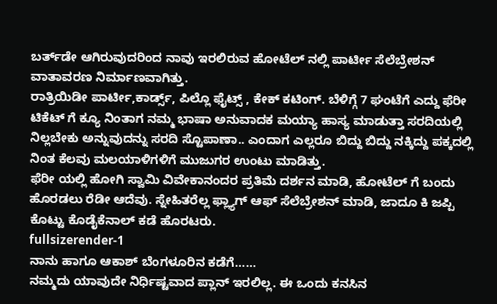ಬರ್ತ್‌ಡೇ ಆಗಿರುವುದರಿಂದ ನಾವು ಇರಲಿರುವ ಹೋಟೆಲ್ ನಲ್ಲಿ ಪಾರ್ಟೀ ಸೆಲೆಬ್ರೇಶನ್ ವಾತಾವರಣ ನಿರ್ಮಾಣವಾಗಿತ್ತು.
ರಾತ್ರಿಯಿಡೀ ಪಾರ್ಟೀ,ಕಾರ್ಡ್ಸ್, ಪಿಲ್ಲೊ ಫೈಟ್ಸ್ , ಕೇಕ್ ಕಟಿಂಗ್. ಬೆಳಿಗ್ಗೆ 7 ಘಂಟೆಗೆ ಎದ್ದು ಫೆರೀ ಟಿಕೆಟ್ ಗೆ ಕ್ಯೂ ನಿಂತಾಗ ನಮ್ಮ ಭಾಷಾ ಅನುವಾದಕ ಮಯ್ಯಾ ಹಾಸ್ಯ ಮಾಡುತ್ತಾ ಸರದಿಯಲ್ಲಿ ನಿಲ್ಲಬೇಕು ಅನ್ನುವುದನ್ನು ಸರದಿ ಸ್ಟೊಪಾಣಾ.. ಎಂದಾಗ ಎಲ್ಲರೂ ಬಿದ್ದು ಬಿದ್ದು ನಕ್ಕಿದ್ದು ಪಕ್ಕದಲ್ಲಿ ನಿಂತ ಕೆಲವು ಮಲಯಾಳಿಗಳಿಗೆ ಮುಜುಗರ ಉಂಟು ಮಾಡಿತ್ತು.
ಫೆರೀ ಯಲ್ಲಿ ಹೋಗಿ ಸ್ವಾಮಿ ವಿವೇಕಾನಂದರ ಪ್ರತಿಮೆ ದರ್ಶನ ಮಾಡಿ, ಹೋಟೆಲ್ ಗೆ ಬಂದು ಹೊರಡಲು ರೆಡೀ ಆದೆವು. ಸ್ನೇಹಿತರೆಲ್ಲ ಫ್ಲ್ಯಾಗ್ ಆಫ್ ಸೆಲೆಬ್ರೇಶನ್ ಮಾಡಿ, ಜಾದೂ ಕಿ ಜಪ್ಪಿ ಕೊಟ್ಟು ಕೊಡೈಕೆನಾಲ್ ಕಡೆ ಹೊರಟರು.
fullsizerender-1
ನಾನು ಹಾಗೂ ಆಕಾಶ್ ಬೆಂಗಳೂರಿನ ಕಡೆಗೆ……
ನಮ್ಮದು ಯಾವುದೇ ನಿರ್ಧಿಷ್ಟವಾದ ಪ್ಲಾನ್ ಇರಲಿಲ್ಲ. ಈ ಒಂದು ಕನಸಿನ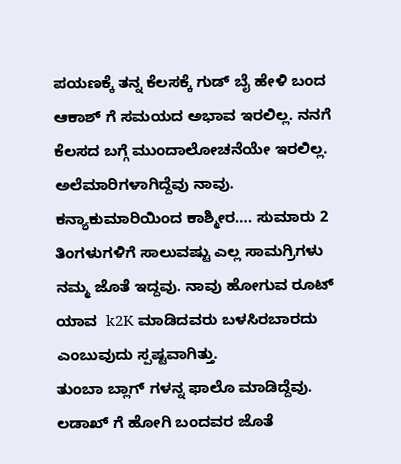ಪಯಣಕ್ಕೆ ತನ್ನ ಕೆಲಸಕ್ಕೆ ಗುಡ್ ಬೈ ಹೇಳಿ ಬಂದ ಆಕಾಶ್ ಗೆ ಸಮಯದ ಅಭಾವ ಇರಲಿಲ್ಲ. ನನಗೆ ಕೆಲಸದ ಬಗ್ಗೆ ಮುಂದಾಲೋಚನೆಯೇ ಇರಲಿಲ್ಲ.
ಅಲೆಮಾರಿಗಳಾಗಿದ್ದೆವು ನಾವು. ಕನ್ಯಾಕುಮಾರಿಯಿಂದ ಕಾಶ್ಮೀರ…. ಸುಮಾರು 2 ತಿಂಗಳುಗಳಿಗೆ ಸಾಲುವಷ್ಟು ಎಲ್ಲ ಸಾಮಗ್ರಿಗಳು ನಮ್ಮ ಜೊತೆ ಇದ್ದವು. ನಾವು ಹೋಗುವ ರೂಟ್ ಯಾವ  k2K ಮಾಡಿದವರು ಬಳಸಿರಬಾರದು ಎಂಬುವುದು ಸ್ಪಷ್ಟವಾಗಿತ್ತು.
ತುಂಬಾ ಬ್ಲಾಗ್ ಗಳನ್ನ ಫಾಲೊ ಮಾಡಿದ್ದೆವು. ಲಡಾಖ್ ಗೆ ಹೋಗಿ ಬಂದವರ ಜೊತೆ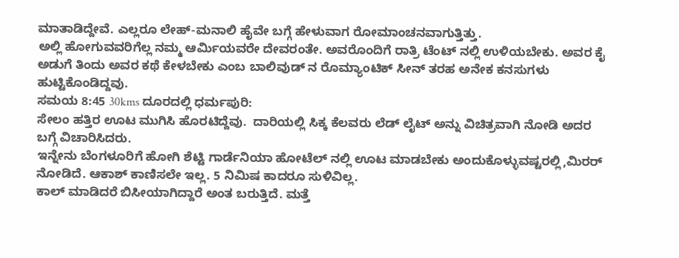ಮಾತಾಡಿದ್ದೇವೆ. ಎಲ್ಲರೂ ಲೇಹ್-ಮನಾಲಿ ಹೈವೇ ಬಗ್ಗೆ ಹೇಳುವಾಗ ರೋಮಾಂಚನವಾಗುತ್ತಿತ್ತು.
ಅಲ್ಲಿ ಹೋಗುವವರಿಗೆಲ್ಲ ನಮ್ಮ ಆರ್ಮಿಯವರೇ ದೇವರಂತೇ. ಅವರೊಂದಿಗೆ ರಾತ್ರಿ ಟೆಂಟ್ ನಲ್ಲಿ ಉಳಿಯಬೇಕು. ಅವರ ಕೈ ಅಡುಗೆ ತಿಂದು ಅವರ ಕಥೆ ಕೇಳಬೇಕು ಎಂಬ ಬಾಲಿವುಡ್ ನ ರೊಮ್ಯಾಂಟಿಕ್ ಸೀನ್ ತರಹ ಅನೇಕ ಕನಸುಗಳು ಹುಟ್ಟಿಕೊಂಡಿದ್ದವು.
ಸಮಯ 8:45 30kms ದೂರದಲ್ಲಿ ಧರ್ಮಪುರಿ:
ಸೇಲಂ ಹತ್ತಿರ ಊಟ ಮುಗಿಸಿ ಹೊರಟಿದ್ದೆವು.  ದಾರಿಯಲ್ಲಿ ಸಿಕ್ಕ ಕೆಲವರು ಲೆಡ್ ಲೈಟ್ ಅನ್ನು ವಿಚಿತ್ರವಾಗಿ ನೋಡಿ ಅದರ ಬಗ್ಗೆ ವಿಚಾರಿಸಿದರು.
ಇನ್ನೇನು ಬೆಂಗಳೂರಿಗೆ ಹೋಗಿ ಶೆಟ್ಟಿ ಗಾರ್ಡೆನಿಯಾ ಹೋಟೆಲ್ ನಲ್ಲಿ ಊಟ ಮಾಡಬೇಕು ಅಂದುಕೊಳ್ಳುವಷ್ಟರಲ್ಲಿ,ಮಿರರ್ ನೋಡಿದೆ. ಆಕಾಶ್ ಕಾಣಿಸಲೇ ಇಲ್ಲ. 5 ನಿಮಿಷ ಕಾದರೂ ಸುಳಿವಿಲ್ಲ.
ಕಾಲ್ ಮಾಡಿದರೆ ಬಿಸೀಯಾಗಿದ್ದಾರೆ ಅಂತ ಬರುತ್ತಿದೆ. ಮತ್ತೆ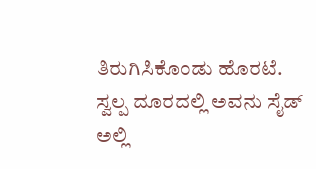ತಿರುಗಿಸಿಕೊಂಡು ಹೊರಟೆ.
ಸ್ವಲ್ಪ ದೂರದಲ್ಲಿ ಅವನು ಸೈಡ್ ಅಲ್ಲಿ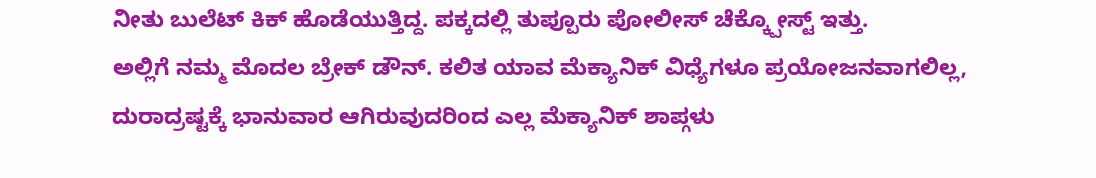ನೀತು ಬುಲೆಟ್ ಕಿಕ್ ಹೊಡೆಯುತ್ತಿದ್ದ. ಪಕ್ಕದಲ್ಲಿ ತುಪ್ಪೂರು ಪೋಲೀಸ್ ಚೆಕ್ಕ್ಪೋಸ್ಟ್ ಇತ್ತು.
ಅಲ್ಲಿಗೆ ನಮ್ಮ ಮೊದಲ ಬ್ರೇಕ್ ಡೌನ್. ಕಲಿತ ಯಾವ ಮೆಕ್ಯಾನಿಕ್ ವಿಧ್ಯೆಗಳೂ ಪ್ರಯೋಜನವಾಗಲಿಲ್ಲ,  ದುರಾದ್ರಷ್ಟಕ್ಕೆ ಭಾನುವಾರ ಆಗಿರುವುದರಿಂದ ಎಲ್ಲ ಮೆಕ್ಯಾನಿಕ್ ಶಾಪ್ಗಳು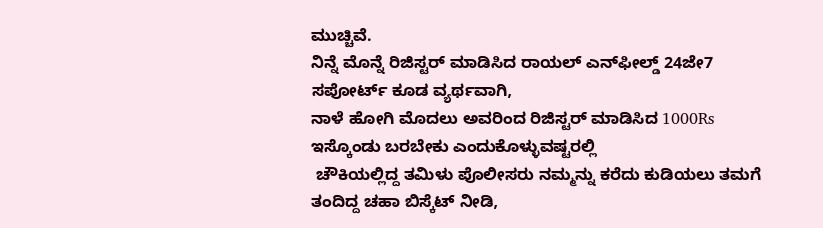ಮುಚ್ಚಿವೆ.
ನಿನ್ನೆ ಮೊನ್ನೆ ರಿಜಿಸ್ಟರ್ ಮಾಡಿಸಿದ ರಾಯಲ್ ಎನ್‌ಫೀಲ್ಡ್ 24ಜೇ7 ಸಪೋರ್ಟ್ ಕೂಡ ವ್ಯರ್ಥವಾಗಿ,
ನಾಳೆ ಹೋಗಿ ಮೊದಲು ಅವರಿಂದ ರಿಜಿಸ್ಟರ್ ಮಾಡಿಸಿದ 1000Rs ಇಸ್ಕೊಂಡು ಬರಬೇಕು ಎಂದುಕೊಳ್ಳುವಷ್ಟರಲ್ಲಿ
 ಚೌಕಿಯಲ್ಲಿದ್ದ ತಮಿಳು ಪೊಲೀಸರು ನಮ್ಮನ್ನು ಕರೆದು ಕುಡಿಯಲು ತಮಗೆ ತಂದಿದ್ದ ಚಹಾ ಬಿಸ್ಕೆಟ್ ನೀಡಿ,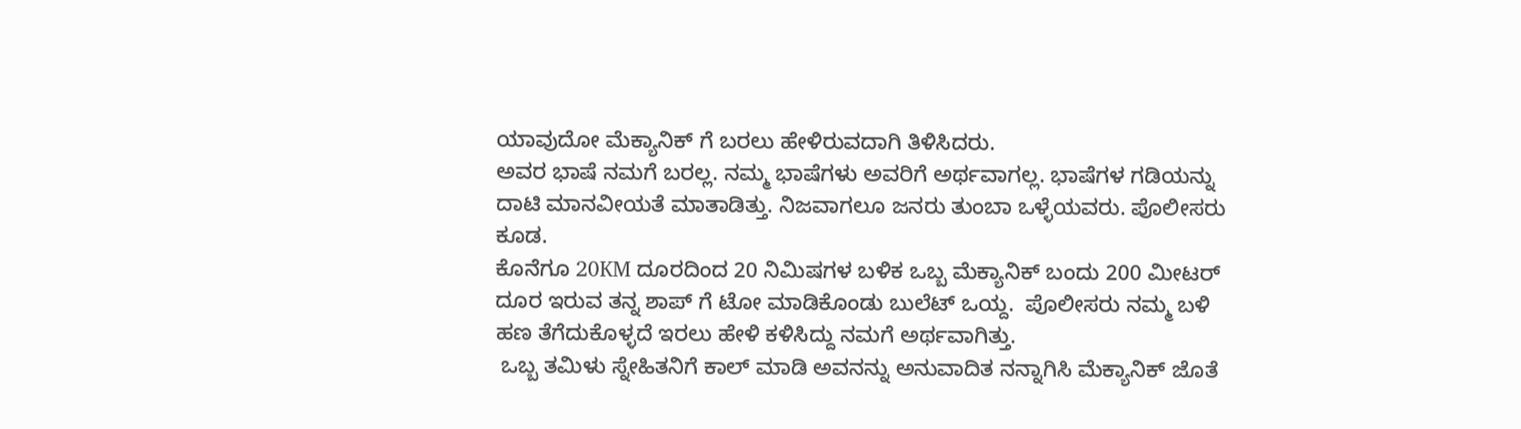ಯಾವುದೋ ಮೆಕ್ಯಾನಿಕ್ ಗೆ ಬರಲು ಹೇಳಿರುವದಾಗಿ ತಿಳಿಸಿದರು.
ಅವರ ಭಾಷೆ ನಮಗೆ ಬರಲ್ಲ. ನಮ್ಮ ಭಾಷೆಗಳು ಅವರಿಗೆ ಅರ್ಥವಾಗಲ್ಲ. ಭಾಷೆಗಳ ಗಡಿಯನ್ನು ದಾಟಿ ಮಾನವೀಯತೆ ಮಾತಾಡಿತ್ತು. ನಿಜವಾಗಲೂ ಜನರು ತುಂಬಾ ಒಳ್ಳೆಯವರು. ಪೊಲೀಸರು ಕೂಡ.
ಕೊನೆಗೂ 20KM ದೂರದಿಂದ 20 ನಿಮಿಷಗಳ ಬಳಿಕ ಒಬ್ಬ ಮೆಕ್ಯಾನಿಕ್ ಬಂದು 200 ಮೀಟರ್   ದೂರ ಇರುವ ತನ್ನ ಶಾಪ್ ಗೆ ಟೋ ಮಾಡಿಕೊಂಡು ಬುಲೆಟ್ ಒಯ್ದ.  ಪೊಲೀಸರು ನಮ್ಮ ಬಳಿ ಹಣ ತೆಗೆದುಕೊಳ್ಳದೆ ಇರಲು ಹೇಳಿ ಕಳಿಸಿದ್ದು ನಮಗೆ ಅರ್ಥವಾಗಿತ್ತು.
 ಒಬ್ಬ ತಮಿಳು ಸ್ನೇಹಿತನಿಗೆ ಕಾಲ್ ಮಾಡಿ ಅವನನ್ನು ಅನುವಾದಿತ ನನ್ನಾಗಿಸಿ ಮೆಕ್ಯಾನಿಕ್ ಜೊತೆ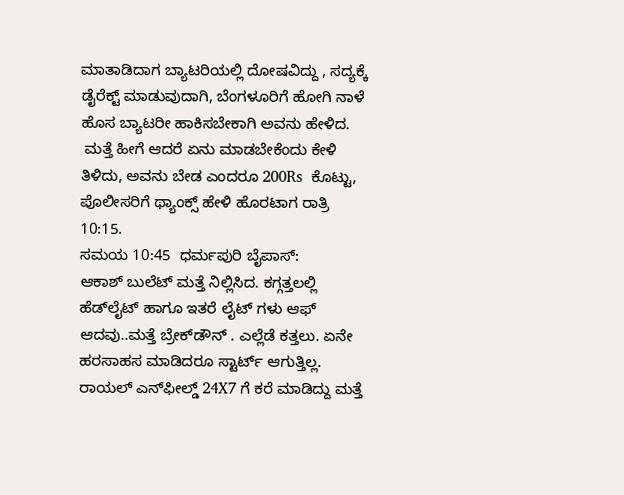ಮಾತಾಡಿದಾಗ ಬ್ಯಾಟರಿಯಲ್ಲಿ ದೋಷವಿದ್ದು , ಸದ್ಯಕ್ಕೆ ಡೈರೆಕ್ಟ್ ಮಾಡುವುದಾಗಿ, ಬೆಂಗಳೂರಿಗೆ ಹೋಗಿ ನಾಳೆ ಹೊಸ ಬ್ಯಾಟರೀ ಹಾಕಿಸಬೇಕಾಗಿ ಅವನು ಹೇಳಿದ.
 ಮತ್ತೆ ಹೀಗೆ ಆದರೆ ಏನು ಮಾಡಬೇಕೆಂದು ಕೇಳಿ ತಿಳಿದು, ಅವನು ಬೇಡ ಎಂದರೂ 200Rs  ಕೊಟ್ಟು,  ಪೊಲೀಸರಿಗೆ ಥ್ಯಾಂಕ್ಸ್ ಹೇಳಿ ಹೊರಟಾಗ ರಾತ್ರಿ 10:15.
ಸಮಯ 10:45  ಧರ್ಮಪುರಿ ಬೈಪಾಸ್:
ಆಕಾಶ್ ಬುಲೆಟ್ ಮತ್ತೆ ನಿಲ್ಲಿಸಿದ. ಕಗ್ಗತ್ತಲಲ್ಲಿ ಹೆಡ್‌ಲೈಟ್ ಹಾಗೂ ಇತರೆ ಲೈಟ್ ಗಳು ಆಫ್ ಆದವು..ಮತ್ತೆ ಬ್ರೇಕ್‌ಡೌನ್ . ಎಲ್ಲೆಡೆ ಕತ್ತಲು. ಏನೇ ಹರಸಾಹಸ ಮಾಡಿದರೂ ಸ್ಟಾರ್ಟ್ ಆಗುತ್ತಿಲ್ಲ.
ರಾಯಲ್ ಎನ್‌ಫೀಲ್ಡ್ 24X7 ಗೆ ಕರೆ ಮಾಡಿದ್ದು ಮತ್ತೆ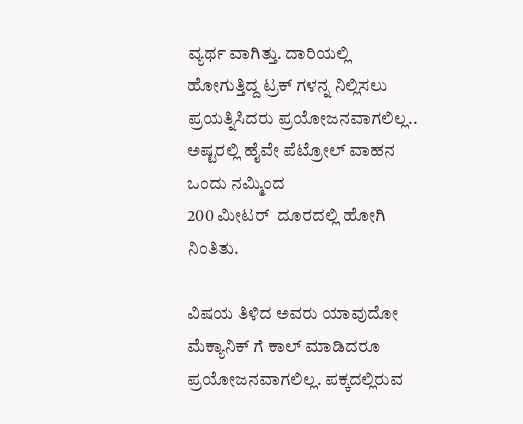ವ್ಯರ್ಥ ವಾಗಿತ್ತು. ದಾರಿಯಲ್ಲಿ ಹೋಗುತ್ತಿದ್ದ ಟ್ರಕ್ ಗಳನ್ನ ನಿಲ್ಲಿಸಲು ಪ್ರಯತ್ನಿಸಿದರು ಪ್ರಯೋಜನವಾಗಲಿಲ್ಲ.. ಅಷ್ಟರಲ್ಲಿ ಹೈವೇ ಪೆಟ್ರೋಲ್ ವಾಹನ ಒಂದು ನಮ್ಮಿಂದ
200 ಮೀಟರ್  ದೂರದಲ್ಲಿ ಹೋಗಿ ನಿಂತಿತು.

ವಿಷಯ ತಿಳಿದ ಅವರು ಯಾವುದೋ ಮೆಕ್ಯಾನಿಕ್ ಗೆ ಕಾಲ್ ಮಾಡಿದರೂ ಪ್ರಯೋಜನವಾಗಲಿಲ್ಲ. ಪಕ್ಕದಲ್ಲಿರುವ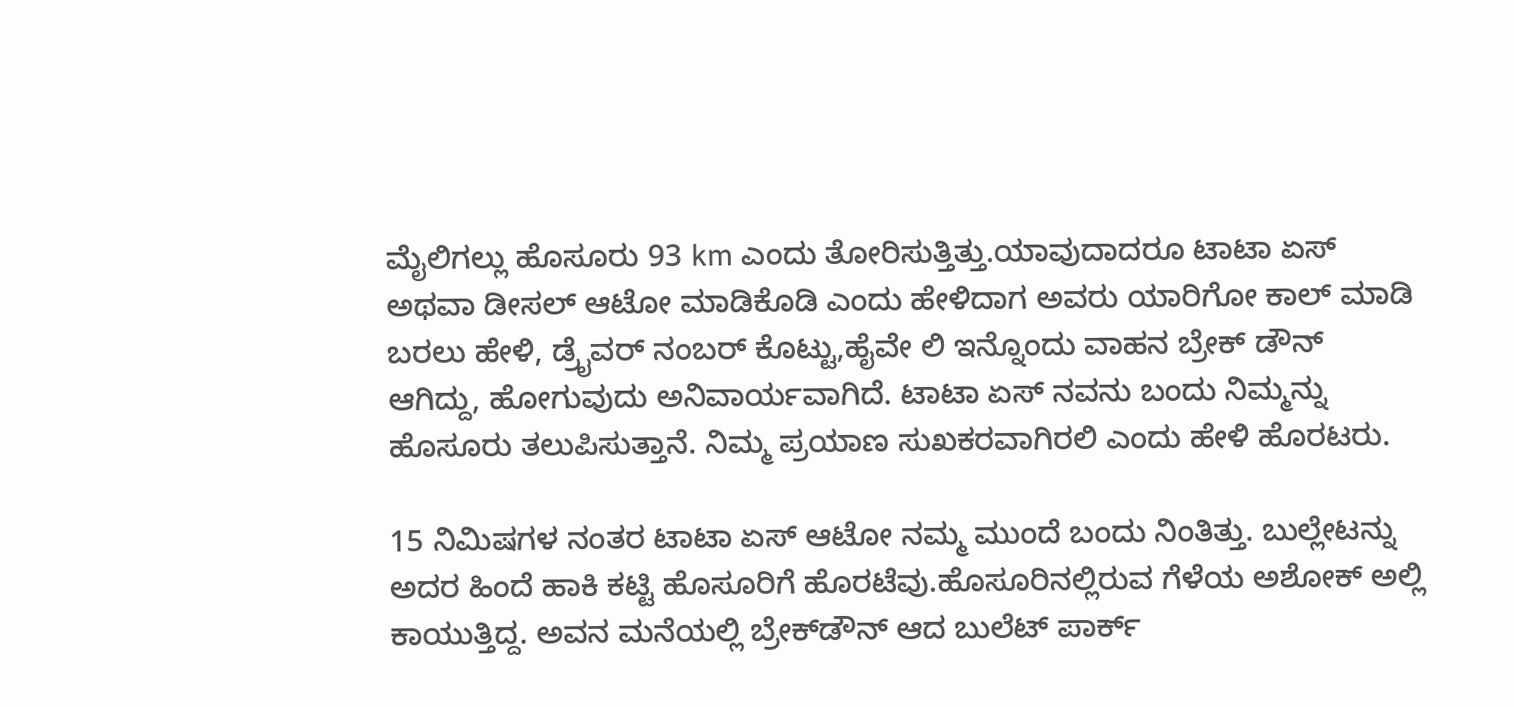ಮೈಲಿಗಲ್ಲು ಹೊಸೂರು 93 km ಎಂದು ತೋರಿಸುತ್ತಿತ್ತು.ಯಾವುದಾದರೂ ಟಾಟಾ ಏಸ್ ಅಥವಾ ಡೀಸಲ್ ಆಟೋ ಮಾಡಿಕೊಡಿ ಎಂದು ಹೇಳಿದಾಗ ಅವರು ಯಾರಿಗೋ ಕಾಲ್ ಮಾಡಿ ಬರಲು ಹೇಳಿ, ಡ್ರೈವರ್ ನಂಬರ್ ಕೊಟ್ಟು,ಹೈವೇ ಲಿ ಇನ್ನೊಂದು ವಾಹನ ಬ್ರೇಕ್ ಡೌನ್ ಆಗಿದ್ದು, ಹೋಗುವುದು ಅನಿವಾರ್ಯವಾಗಿದೆ. ಟಾಟಾ ಏಸ್ ನವನು ಬಂದು ನಿಮ್ಮನ್ನು ಹೊಸೂರು ತಲುಪಿಸುತ್ತಾನೆ. ನಿಮ್ಮ ಪ್ರಯಾಣ ಸುಖಕರವಾಗಿರಲಿ ಎಂದು ಹೇಳಿ ಹೊರಟರು.

15 ನಿಮಿಷಗಳ ನಂತರ ಟಾಟಾ ಏಸ್ ಆಟೋ ನಮ್ಮ ಮುಂದೆ ಬಂದು ನಿಂತಿತ್ತು. ಬುಲ್ಲೇಟನ್ನು ಅದರ ಹಿಂದೆ ಹಾಕಿ ಕಟ್ಟಿ ಹೊಸೂರಿಗೆ ಹೊರಟೆವು.ಹೊಸೂರಿನಲ್ಲಿರುವ ಗೆಳೆಯ ಅಶೋಕ್ ಅಲ್ಲಿ ಕಾಯುತ್ತಿದ್ದ. ಅವನ ಮನೆಯಲ್ಲಿ ಬ್ರೇಕ್‌ಡೌನ್ ಆದ ಬುಲೆಟ್ ಪಾರ್ಕ್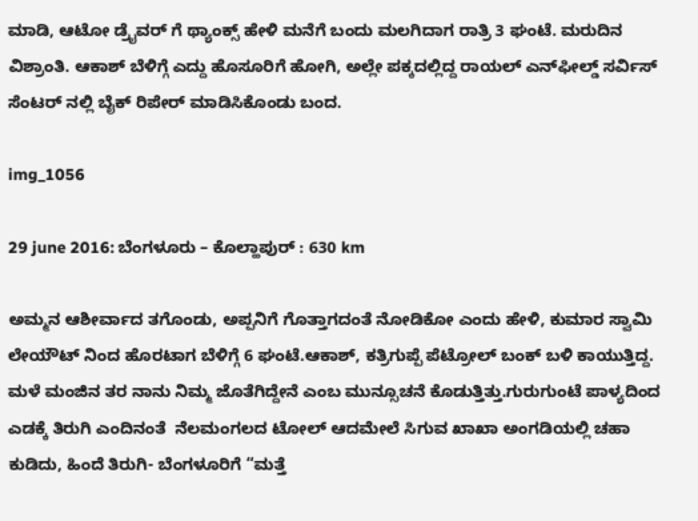ಮಾಡಿ, ಆಟೋ ಡ್ರೈವರ್ ಗೆ ಥ್ಯಾಂಕ್ಸ್ ಹೇಳಿ ಮನೆಗೆ ಬಂದು ಮಲಗಿದಾಗ ರಾತ್ರಿ 3 ಘಂಟೆ. ಮರುದಿನ ವಿಶ್ರಾಂತಿ. ಆಕಾಶ್ ಬೆಳಿಗ್ಗೆ ಎದ್ದು ಹೊಸೂರಿಗೆ ಹೋಗಿ, ಅಲ್ಲೇ ಪಕ್ಕದಲ್ಲಿದ್ದ ರಾಯಲ್ ಎನ್‌ಫೀಲ್ಡ್ ಸರ್ವಿಸ್ ಸೆಂಟರ್ ನಲ್ಲಿ ಬೈಕ್ ರಿಪೇರ್ ಮಾಡಿಸಿಕೊಂಡು ಬಂದ.

img_1056

29 june 2016: ಬೆಂಗಳೂರು – ಕೊಲ್ಹಾಪುರ್ : 630 km

ಅಮ್ಮನ ಆಶೀರ್ವಾದ ತಗೊಂಡು, ಅಪ್ಪನಿಗೆ ಗೊತ್ತಾಗದಂತೆ ನೋಡಿಕೋ ಎಂದು ಹೇಳಿ, ಕುಮಾರ ಸ್ವಾಮಿ ಲೇಯೌಟ್ ನಿಂದ ಹೊರಟಾಗ ಬೆಳಿಗ್ಗೆ 6 ಘಂಟೆ.ಆಕಾಶ್, ಕತ್ರಿಗುಪ್ಪೆ ಪೆಟ್ರೋಲ್ ಬಂಕ್ ಬಳಿ ಕಾಯುತ್ತಿದ್ದ. ಮಳೆ ಮಂಜಿನ ತರ ನಾನು ನಿಮ್ಮ ಜೊತೆಗಿದ್ದೇನೆ ಎಂಬ ಮುನ್ಸೂಚನೆ ಕೊಡುತ್ತಿತ್ತು.ಗುರುಗುಂಟೆ ಪಾಳ್ಯದಿಂದ ಎಡಕ್ಕೆ ತಿರುಗಿ ಎಂದಿನಂತೆ  ನೆಲಮಂಗಲದ ಟೋಲ್ ಆದಮೇಲೆ ಸಿಗುವ ಖಾಖಾ ಅಂಗಡಿಯಲ್ಲಿ ಚಹಾ ಕುಡಿದು, ಹಿಂದೆ ತಿರುಗಿ- ಬೆಂಗಳೂರಿಗೆ “ಮತ್ತೆ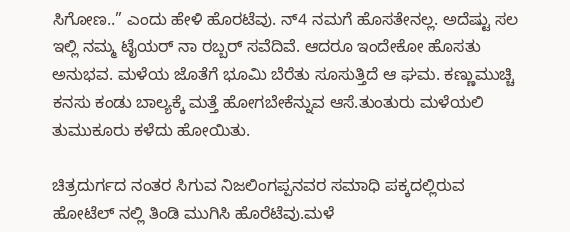ಸಿಗೋಣ..” ಎಂದು ಹೇಳಿ ಹೊರಟೆವು. ನ್4 ನಮಗೆ ಹೊಸತೇನಲ್ಲ. ಅದೆಷ್ಟು ಸಲ ಇಲ್ಲಿ ನಮ್ಮ ಟೈಯರ್ ನಾ ರಬ್ಬರ್ ಸವೆದಿವೆ. ಆದರೂ ಇಂದೇಕೋ ಹೊಸತು ಅನುಭವ. ಮಳೆಯ ಜೊತೆಗೆ ಭೂಮಿ ಬೆರೆತು ಸೂಸುತ್ತಿದೆ ಆ ಘಮ. ಕಣ್ಣುಮುಚ್ಚಿ ಕನಸು ಕಂಡು ಬಾಲ್ಯಕ್ಕೆ ಮತ್ತೆ ಹೋಗಬೇಕೆನ್ನುವ ಆಸೆ.ತುಂತುರು ಮಳೆಯಲಿ ತುಮುಕೂರು ಕಳೆದು ಹೋಯಿತು.

ಚಿತ್ರದುರ್ಗದ ನಂತರ ಸಿಗುವ ನಿಜಲಿಂಗಪ್ಪನವರ ಸಮಾಧಿ ಪಕ್ಕದಲ್ಲಿರುವ ಹೋಟೆಲ್ ನಲ್ಲಿ ತಿಂಡಿ ಮುಗಿಸಿ ಹೊರೆಟೆವು.ಮಳೆ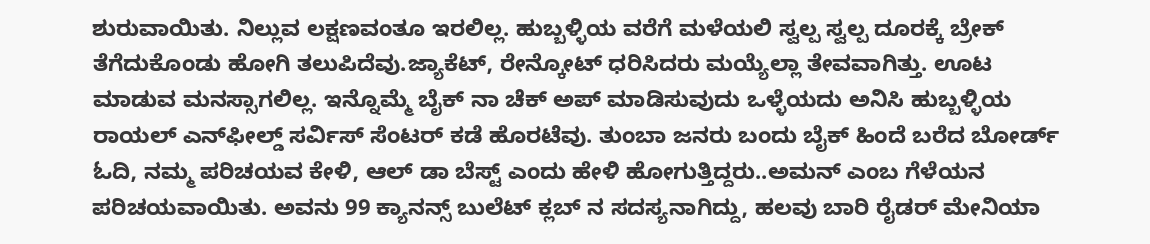ಶುರುವಾಯಿತು. ನಿಲ್ಲುವ ಲಕ್ಷಣವಂತೂ ಇರಲಿಲ್ಲ. ಹುಬ್ಬಳ್ಳಿಯ ವರೆಗೆ ಮಳೆಯಲಿ ಸ್ವಲ್ಪ ಸ್ವಲ್ಪ ದೂರಕ್ಕೆ ಬ್ರೇಕ್ ತೆಗೆದುಕೊಂಡು ಹೋಗಿ ತಲುಪಿದೆವು.ಜ್ಯಾಕೆಟ್, ರೇನ್ಕೋಟ್ ಧರಿಸಿದರು ಮಯ್ಯೆಲ್ಲಾ ತೇವವಾಗಿತ್ತು. ಊಟ ಮಾಡುವ ಮನಸ್ಸಾಗಲಿಲ್ಲ. ಇನ್ನೊಮ್ಮೆ ಬೈಕ್ ನಾ ಚೆಕ್ ಅಪ್ ಮಾಡಿಸುವುದು ಒಳ್ಳೆಯದು ಅನಿಸಿ ಹುಬ್ಬಳ್ಳಿಯ ರಾಯಲ್ ಎನ್‌ಫೀಲ್ಡ್ ಸರ್ವಿಸ್ ಸೆಂಟರ್ ಕಡೆ ಹೊರಟೆವು. ತುಂಬಾ ಜನರು ಬಂದು ಬೈಕ್ ಹಿಂದೆ ಬರೆದ ಬೋರ್ಡ್ ಓದಿ, ನಮ್ಮ ಪರಿಚಯವ ಕೇಳಿ, ಆಲ್ ಡಾ ಬೆಸ್ಟ್ ಎಂದು ಹೇಳಿ ಹೋಗುತ್ತಿದ್ದರು..ಅಮನ್ ಎಂಬ ಗೆಳೆಯನ ಪರಿಚಯವಾಯಿತು. ಅವನು 99 ಕ್ಯಾನನ್ಸ್ ಬುಲೆಟ್ ಕ್ಲಬ್ ನ ಸದಸ್ಯನಾಗಿದ್ದು, ಹಲವು ಬಾರಿ ರೈಡರ್ ಮೇನಿಯಾ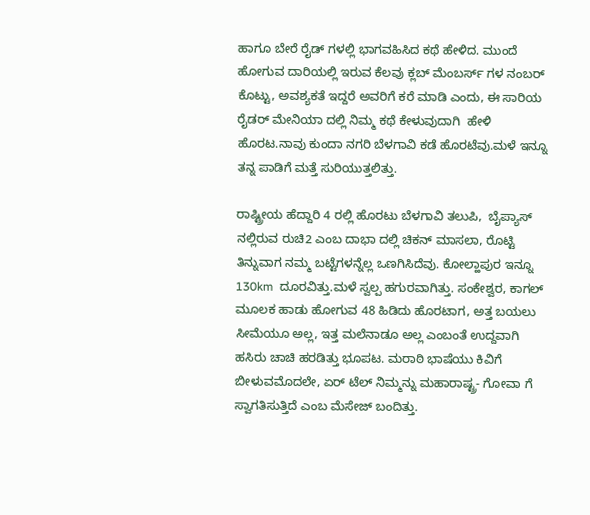ಹಾಗೂ ಬೇರೆ ರೈಡ್ ಗಳಲ್ಲಿ ಭಾಗವಹಿಸಿದ ಕಥೆ ಹೇಳಿದ. ಮುಂದೆ ಹೋಗುವ ದಾರಿಯಲ್ಲಿ ಇರುವ ಕೆಲವು ಕ್ಲಬ್ ಮೆಂಬರ್ಸ್ ಗಳ ನಂಬರ್ ಕೊಟ್ಟು, ಅವಶ್ಯಕತೆ ಇದ್ದರೆ ಅವರಿಗೆ ಕರೆ ಮಾಡಿ ಎಂದು, ಈ ಸಾರಿಯ ರೈಡರ್ ಮೇನಿಯಾ ದಲ್ಲಿ ನಿಮ್ಮ ಕಥೆ ಕೇಳುವುದಾಗಿ  ಹೇಳಿ ಹೊರಟ.ನಾವು ಕುಂದಾ ನಗರಿ ಬೆಳಗಾವಿ ಕಡೆ ಹೊರಟೆವು.ಮಳೆ ಇನ್ನೂ ತನ್ನ ಪಾಡಿಗೆ ಮತ್ತೆ ಸುರಿಯುತ್ತಲಿತ್ತು.

ರಾಷ್ಟ್ರೀಯ ಹೆದ್ದಾರಿ 4 ರಲ್ಲಿ ಹೊರಟು ಬೆಳಗಾವಿ ತಲುಪಿ,  ಬೈಪ್ಯಾಸ್ ನಲ್ಲಿರುವ ರುಚಿ2 ಎಂಬ ದಾಭಾ ದಲ್ಲಿ ಚಿಕನ್ ಮಾಸಲಾ, ರೊಟ್ಟಿ ತಿನ್ನುವಾಗ ನಮ್ಮ ಬಟ್ಟೆಗಳನ್ನೆಲ್ಲ ಒಣಗಿಸಿದೆವು. ಕೋಲ್ಹಾಪುರ ಇನ್ನೂ 130km  ದೂರವಿತ್ತು.ಮಳೆ ಸ್ವಲ್ಪ ಹಗುರವಾಗಿತ್ತು. ಸಂಕೇಶ್ವರ, ಕಾಗಲ್ ಮೂಲಕ ಹಾಡು ಹೋಗುವ 48 ಹಿಡಿದು ಹೊರಟಾಗ, ಅತ್ತ ಬಯಲು ಸೀಮೆಯೂ ಅಲ್ಲ, ಇತ್ತ ಮಲೆನಾಡೂ ಅಲ್ಲ ಎಂಬಂತೆ ಉದ್ದವಾಗಿ ಹಸಿರು ಚಾಚಿ ಹರಡಿತ್ತು ಭೂಪಟ. ಮರಾಠಿ ಭಾಷೆಯು ಕಿವಿಗೆ ಬೀಳುವಮೊದಲೇ, ಏರ್ ಟೆಲ್ ನಿಮ್ಮನ್ನು ಮಹಾರಾಷ್ಟ್ರ- ಗೋವಾ ಗೆ ಸ್ವಾಗತಿಸುತ್ತಿದೆ ಎಂಬ ಮೆಸೇಜ್ ಬಂದಿತ್ತು.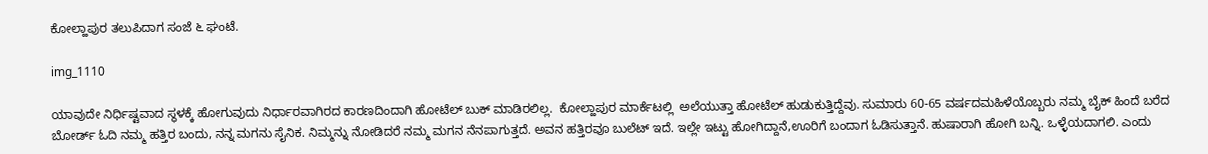ಕೋಲ್ಹಾಪುರ ತಲುಪಿದಾಗ ಸಂಜೆ ೬ ಘಂಟೆ.

img_1110

ಯಾವುದೇ ನಿರ್ಧಿಷ್ಟವಾದ ಸ್ಥಳಕ್ಕೆ ಹೋಗುವುದು ನಿರ್ಧಾರವಾಗಿರದ ಕಾರಣದಿಂದಾಗಿ ಹೋಟೆಲ್ ಬುಕ್ ಮಾಡಿರಲಿಲ್ಲ.  ಕೋಲ್ಹಾಪುರ ಮಾರ್ಕೆಟಲ್ಲಿ  ಅಲೆಯುತ್ತಾ ಹೋಟೆಲ್ ಹುಡುಕುತ್ತಿದ್ದೆವು. ಸುಮಾರು 60-65 ವರ್ಷದಮಹಿಳೆಯೊಬ್ಬರು ನಮ್ಮ ಬೈಕ್ ಹಿಂದೆ ಬರೆದ ಬೋರ್ಡ್ ಓದಿ ನಮ್ಮ ಹತ್ತಿರ ಬಂದು, ನನ್ನ ಮಗನು ಸೈನಿಕ. ನಿಮ್ಮನ್ನು ನೋಡಿದರೆ ನಮ್ಮ ಮಗನ ನೆನಪಾಗುತ್ತದೆ. ಅವನ ಹತ್ತಿರವೂ ಬುಲೆಟ್ ಇದೆ. ಇಲ್ಲೇ ಇಟ್ಟು ಹೋಗಿದ್ದಾನೆ,ಊರಿಗೆ ಬಂದಾಗ ಓಡಿಸುತ್ತಾನೆ. ಹುಷಾರಾಗಿ ಹೋಗಿ ಬನ್ನಿ. ಒಳ್ಳೆಯದಾಗಲಿ. ಎಂದು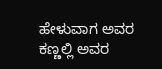ಹೇಳುವಾಗ ಅವರ ಕಣ್ಣಲ್ಲಿ ಅವರ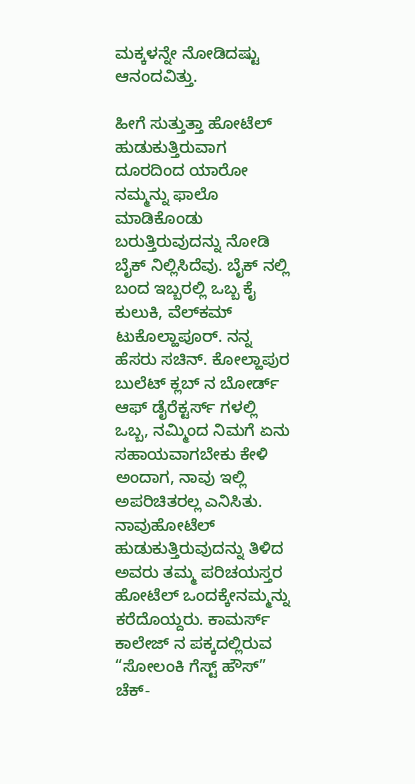ಮಕ್ಕಳನ್ನೇ ನೋಡಿದಷ್ಟು ಆನಂದವಿತ್ತು.

ಹೀಗೆ ಸುತ್ತುತ್ತಾ ಹೋಟೆಲ್ ಹುಡುಕುತ್ತಿರುವಾಗ ದೂರದಿಂದ ಯಾರೋ ನಮ್ಮನ್ನು ಫಾಲೊ ಮಾಡಿಕೊಂಡು ಬರುತ್ತಿರುವುದನ್ನು ನೋಡಿ ಬೈಕ್ ನಿಲ್ಲಿಸಿದೆವು. ಬೈಕ್ ನಲ್ಲಿ ಬಂದ ಇಬ್ಬರಲ್ಲಿ ಒಬ್ಬ ಕೈ ಕುಲುಕಿ, ವೆಲ್‌ಕಮ್ ಟುಕೊಲ್ಹಾಪೂರ್. ನನ್ನ ಹೆಸರು ಸಚಿನ್. ಕೋಲ್ಹಾಪುರ ಬುಲೆಟ್ ಕ್ಲಬ್ ನ ಬೋರ್ಡ್ ಆಫ್ ಡೈರೆಕ್ಟರ್ಸ್ ಗಳಲ್ಲಿ ಒಬ್ಬ, ನಮ್ಮಿಂದ ನಿಮಗೆ ಏನು ಸಹಾಯವಾಗಬೇಕು ಕೇಳಿ ಅಂದಾಗ, ನಾವು ಇಲ್ಲಿ ಅಪರಿಚಿತರಲ್ಲ ಎನಿಸಿತು. ನಾವುಹೋಟೆಲ್ ಹುಡುಕುತ್ತಿರುವುದನ್ನು ತಿಳಿದ ಅವರು ತಮ್ಮ ಪರಿಚಯಸ್ತರ ಹೋಟೆಲ್ ಒಂದಕ್ಕೇನಮ್ಮನ್ನು ಕರೆದೊಯ್ದರು. ಕಾಮರ್ಸ್ ಕಾಲೇಜ್ ನ ಪಕ್ಕದಲ್ಲಿರುವ “ಸೋಲಂಕಿ ಗೆಸ್ಟ್ ಹೌಸ್” ಚೆಕ್-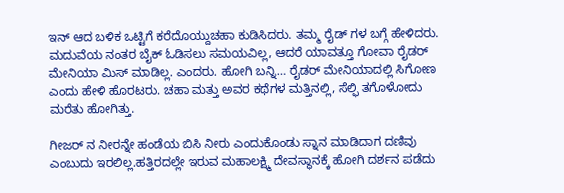ಇನ್ ಆದ ಬಳಿಕ ಒಟ್ಟಿಗೆ ಕರೆದೊಯ್ದುಚಹಾ ಕುಡಿಸಿದರು. ತಮ್ಮ ರೈಡ್ ಗಳ ಬಗ್ಗೆ ಹೇಳಿದರು. ಮದುವೆಯ ನಂತರ ಬೈಕ್ ಓಡಿಸಲು ಸಮಯವಿಲ್ಲ, ಆದರೆ ಯಾವತ್ತೂ ಗೋವಾ ರೈಡರ್ ಮೇನಿಯಾ ಮಿಸ್ ಮಾಡಿಲ್ಲ. ಎಂದರು. ಹೋಗಿ ಬನ್ನಿ… ರೈಡರ್ ಮೇನಿಯಾದಲ್ಲಿ ಸಿಗೋಣ ಎಂದು ಹೇಳಿ ಹೊರಟರು. ಚಹಾ ಮತ್ತು ಅವರ ಕಥೆಗಳ ಮತ್ತಿನಲ್ಲಿ, ಸೆಲ್ಫಿ ತಗೊಳೋದು ಮರೆತು ಹೋಗಿತ್ತು.

ಗೀಜರ್ ನ ನೀರನ್ನೇ ಹಂಡೆಯ ಬಿಸಿ ನೀರು ಎಂದುಕೊಂಡು ಸ್ನಾನ ಮಾಡಿದಾಗ ದಣಿವು ಎಂಬುದು ಇರಲಿಲ್ಲ.ಹತ್ತಿರದಲ್ಲೇ ಇರುವ ಮಹಾಲಕ್ಷ್ಮಿ ದೇವಸ್ಥಾನಕ್ಕೆ ಹೋಗಿ ದರ್ಶನ ಪಡೆದು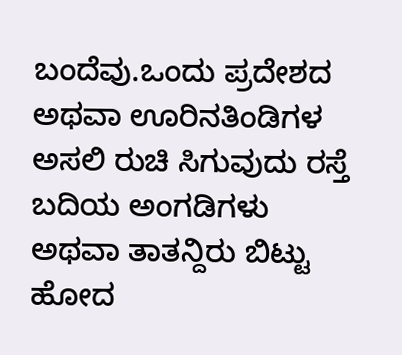ಬಂದೆವು.ಒಂದು ಪ್ರದೇಶದ ಅಥವಾ ಊರಿನತಿಂಡಿಗಳ ಅಸಲಿ ರುಚಿ ಸಿಗುವುದು ರಸ್ತೆ ಬದಿಯ ಅಂಗಡಿಗಳು ಅಥವಾ ತಾತನ್ದಿರು ಬಿಟ್ಟು ಹೋದ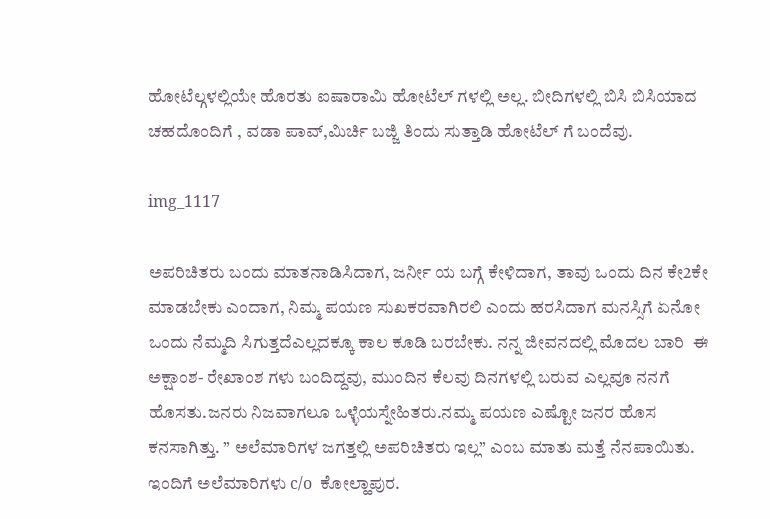ಹೋಟೆಲ್ಗಳಲ್ಲಿಯೇ ಹೊರತು ಐಷಾರಾಮಿ ಹೋಟೆಲ್ ಗಳಲ್ಲಿ ಅಲ್ಲ. ಬೀದಿಗಳಲ್ಲಿ ಬಿಸಿ ಬಿಸಿಯಾದ ಚಹದೊಂದಿಗೆ , ವಡಾ ಪಾವ್,ಮಿರ್ಚಿ ಬಜ್ಜಿ ತಿಂದು ಸುತ್ತಾಡಿ ಹೋಟೆಲ್ ಗೆ ಬಂದೆವು.

img_1117

ಅಪರಿಚಿತರು ಬಂದು ಮಾತನಾಡಿಸಿದಾಗ, ಜರ್ನೀ ಯ ಬಗ್ಗೆ ಕೇಳಿದಾಗ, ತಾವು ಒಂದು ದಿನ ಕೇ2ಕೇ ಮಾಡಬೇಕು ಎಂದಾಗ, ನಿಮ್ಮ ಪಯಣ ಸುಖಕರವಾಗಿರಲಿ ಎಂದು ಹರಸಿದಾಗ ಮನಸ್ಸಿಗೆ ಏನೋ ಒಂದು ನೆಮ್ಮದಿ ಸಿಗುತ್ತದೆಎಲ್ಲದಕ್ಕೂ ಕಾಲ ಕೂಡಿ ಬರಬೇಕು. ನನ್ನ ಜೀವನದಲ್ಲಿ ಮೊದಲ ಬಾರಿ  ಈ ಅಕ್ಷಾಂಶ- ರೇಖಾಂಶ ಗಳು ಬಂದಿದ್ದವು, ಮುಂದಿನ ಕೆಲವು ದಿನಗಳಲ್ಲಿ ಬರುವ ಎಲ್ಲವೂ ನನಗೆ ಹೊಸತು.ಜನರು ನಿಜವಾಗಲೂ ಒಳ್ಳೆಯಸ್ನೇಹಿತರು.ನಮ್ಮ ಪಯಣ ಎಷ್ಟೋ ಜನರ ಹೊಸ ಕನಸಾಗಿತ್ತು. ” ಅಲೆಮಾರಿಗಳ ಜಗತ್ತಲ್ಲಿ ಅಪರಿಚಿತರು ಇಲ್ಲ” ಎಂಬ ಮಾತು ಮತ್ತೆ ನೆನಪಾಯಿತು. ಇಂದಿಗೆ ಅಲೆಮಾರಿಗಳು c/o  ಕೋಲ್ಹಾಪುರ.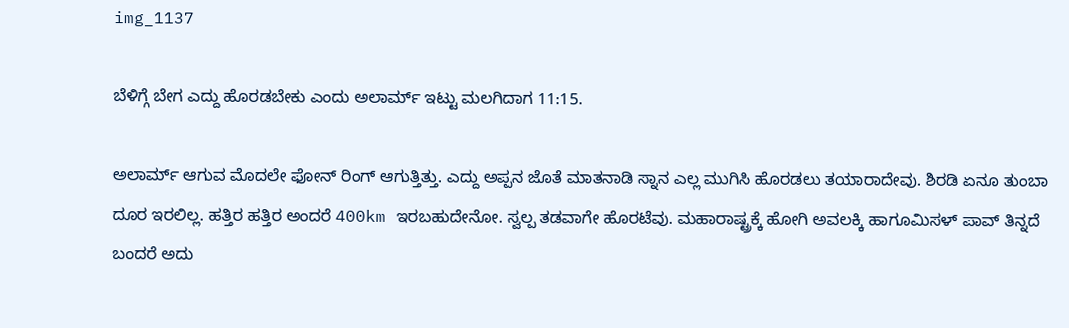img_1137

ಬೆಳಿಗ್ಗೆ ಬೇಗ ಎದ್ದು ಹೊರಡಬೇಕು ಎಂದು ಅಲಾರ್ಮ್ ಇಟ್ಟು ಮಲಗಿದಾಗ 11:15.

ಅಲಾರ್ಮ್ ಆಗುವ ಮೊದಲೇ ಫೋನ್ ರಿಂಗ್ ಆಗುತ್ತಿತ್ತು. ಎದ್ದು ಅಪ್ಪನ ಜೊತೆ ಮಾತನಾಡಿ ಸ್ನಾನ ಎಲ್ಲ ಮುಗಿಸಿ ಹೊರಡಲು ತಯಾರಾದೇವು. ಶಿರಡಿ ಏನೂ ತುಂಬಾ ದೂರ ಇರಲಿಲ್ಲ. ಹತ್ತಿರ ಹತ್ತಿರ ಅಂದರೆ 400km ಇರಬಹುದೇನೋ. ಸ್ವಲ್ಪ ತಡವಾಗೇ ಹೊರಟೆವು. ಮಹಾರಾಷ್ಟ್ರಕ್ಕೆ ಹೋಗಿ ಅವಲಕ್ಕಿ ಹಾಗೂಮಿಸಳ್ ಪಾವ್ ತಿನ್ನದೆ ಬಂದರೆ ಅದು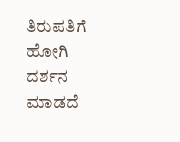ತಿರುಪತಿಗೆ ಹೋಗಿ ದರ್ಶನ ಮಾಡದೆ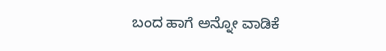ಬಂದ ಹಾಗೆ ಅನ್ನೋ ವಾಡಿಕೆ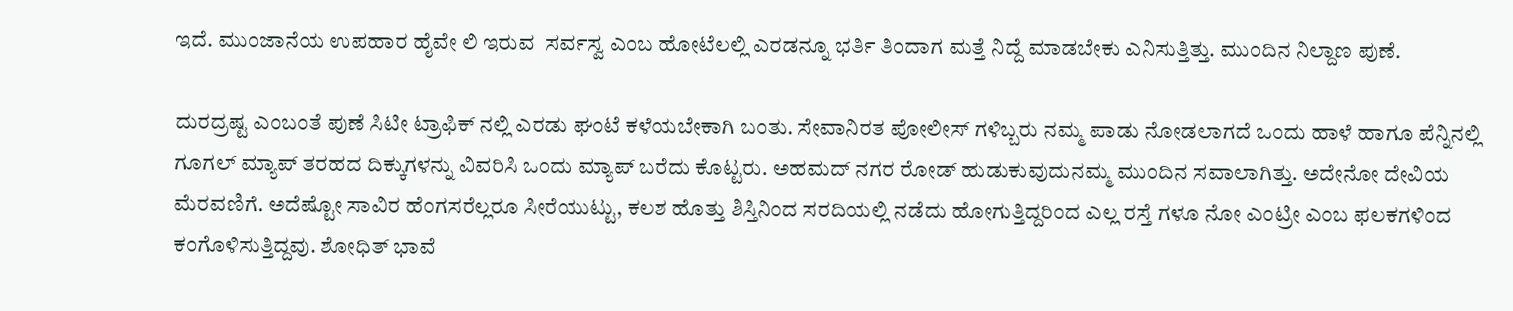ಇದೆ. ಮುಂಜಾನೆಯ ಉಪಹಾರ ಹೈವೇ ಲಿ ಇರುವ  ಸರ್ವಸ್ವ ಎಂಬ ಹೋಟೆಲಲ್ಲಿ ಎರಡನ್ನೂ ಭರ್ತಿ ತಿಂದಾಗ ಮತ್ತೆ ನಿದ್ದೆ ಮಾಡಬೇಕು ಎನಿಸುತ್ತಿತ್ತು. ಮುಂದಿನ ನಿಲ್ದಾಣ ಪುಣೆ.

ದುರದ್ರಷ್ಟ ಎಂಬಂತೆ ಪುಣೆ ಸಿಟೀ ಟ್ರಾಫಿಕ್ ನಲ್ಲಿ ಎರಡು ಘಂಟೆ ಕಳೆಯಬೇಕಾಗಿ ಬಂತು. ಸೇವಾನಿರತ ಪೋಲೀಸ್ ಗಳಿಬ್ಬರು ನಮ್ಮ ಪಾಡು ನೋಡಲಾಗದೆ ಒಂದು ಹಾಳೆ ಹಾಗೂ ಪೆನ್ನಿನಲ್ಲಿ ಗೂಗಲ್ ಮ್ಯಾಪ್ ತರಹದ ದಿಕ್ಕುಗಳನ್ನು ವಿವರಿಸಿ ಒಂದು ಮ್ಯಾಪ್ ಬರೆದು ಕೊಟ್ಟರು. ಅಹಮದ್ ನಗರ ರೋಡ್ ಹುಡುಕುವುದುನಮ್ಮ ಮುಂದಿನ ಸವಾಲಾಗಿತ್ತು. ಅದೇನೋ ದೇವಿಯ ಮೆರವಣಿಗೆ. ಅದೆಷ್ಟೋ ಸಾವಿರ ಹೆಂಗಸರೆಲ್ಲರೂ ಸೀರೆಯುಟ್ಟು, ಕಲಶ ಹೊತ್ತು ಶಿಸ್ತಿನಿಂದ ಸರದಿಯಲ್ಲಿ ನಡೆದು ಹೋಗುತ್ತಿದ್ದರಿಂದ ಎಲ್ಲ ರಸ್ತೆ ಗಳೂ ನೋ ಎಂಟ್ರೀ ಎಂಬ ಫಲಕಗಳಿಂದ ಕಂಗೊಳಿಸುತ್ತಿದ್ದವು. ಶೋಧಿತ್ ಭಾವೆ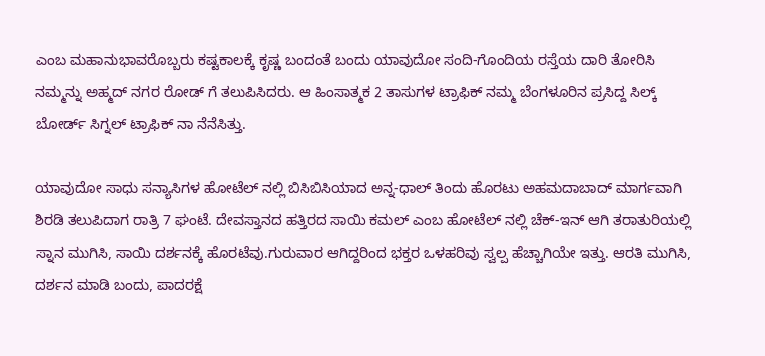ಎಂಬ ಮಹಾನುಭಾವರೊಬ್ಬರು ಕಷ್ಟಕಾಲಕ್ಕೆ ಕೃಷ್ಣ ಬಂದಂತೆ ಬಂದು ಯಾವುದೋ ಸಂದಿ-ಗೊಂದಿಯ ರಸ್ತೆಯ ದಾರಿ ತೋರಿಸಿ ನಮ್ಮನ್ನು ಅಹ್ಮದ್ ನಗರ ರೋಡ್ ಗೆ ತಲುಪಿಸಿದರು. ಆ ಹಿಂಸಾತ್ಮಕ 2 ತಾಸುಗಳ ಟ್ರಾಫಿಕ್ ನಮ್ಮ ಬೆಂಗಳೂರಿನ ಪ್ರಸಿದ್ದ ಸಿಲ್ಕ್ ಬೋರ್ಡ್ ಸಿಗ್ನಲ್ ಟ್ರಾಫಿಕ್ ನಾ ನೆನೆಸಿತ್ತು.

ಯಾವುದೋ ಸಾಧು ಸನ್ಯಾಸಿಗಳ ಹೋಟೆಲ್ ನಲ್ಲಿ ಬಿಸಿಬಿಸಿಯಾದ ಅನ್ನ-ಧಾಲ್ ತಿಂದು ಹೊರಟು ಅಹಮದಾಬಾದ್ ಮಾರ್ಗವಾಗಿ ಶಿರಡಿ ತಲುಪಿದಾಗ ರಾತ್ರಿ 7 ಘಂಟೆ. ದೇವಸ್ತಾನದ ಹತ್ತಿರದ ಸಾಯಿ ಕಮಲ್ ಎಂಬ ಹೋಟೆಲ್ ನಲ್ಲಿ ಚೆಕ್-ಇನ್ ಆಗಿ ತರಾತುರಿಯಲ್ಲಿ ಸ್ನಾನ ಮುಗಿಸಿ, ಸಾಯಿ ದರ್ಶನಕ್ಕೆ ಹೊರಟೆವು.ಗುರುವಾರ ಆಗಿದ್ದರಿಂದ ಭಕ್ತರ ಒಳಹರಿವು ಸ್ವಲ್ಪ ಹೆಚ್ಚಾಗಿಯೇ ಇತ್ತು. ಆರತಿ ಮುಗಿಸಿ, ದರ್ಶನ ಮಾಡಿ ಬಂದು, ಪಾದರಕ್ಷೆ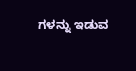ಗಳನ್ನು ಇಡುವ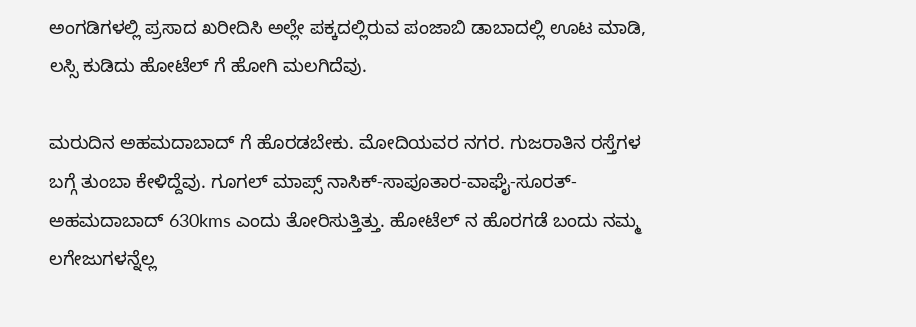ಅಂಗಡಿಗಳಲ್ಲಿ ಪ್ರಸಾದ ಖರೀದಿಸಿ ಅಲ್ಲೇ ಪಕ್ಕದಲ್ಲಿರುವ ಪಂಜಾಬಿ ಡಾಬಾದಲ್ಲಿ ಊಟ ಮಾಡಿ, ಲಸ್ಸಿ ಕುಡಿದು ಹೋಟೆಲ್ ಗೆ ಹೋಗಿ ಮಲಗಿದೆವು.

ಮರುದಿನ ಅಹಮದಾಬಾದ್ ಗೆ ಹೊರಡಬೇಕು. ಮೋದಿಯವರ ನಗರ. ಗುಜರಾತಿನ ರಸ್ತೆಗಳ ಬಗ್ಗೆ ತುಂಬಾ ಕೇಳಿದ್ದೆವು. ಗೂಗಲ್ ಮಾಪ್ಸ್ ನಾಸಿಕ್-ಸಾಪೂತಾರ-ವಾಘೈ-ಸೂರತ್-ಅಹಮದಾಬಾದ್ 630kms ಎಂದು ತೋರಿಸುತ್ತಿತ್ತು. ಹೋಟೆಲ್ ನ ಹೊರಗಡೆ ಬಂದು ನಮ್ಮ ಲಗೇಜುಗಳನ್ನೆಲ್ಲ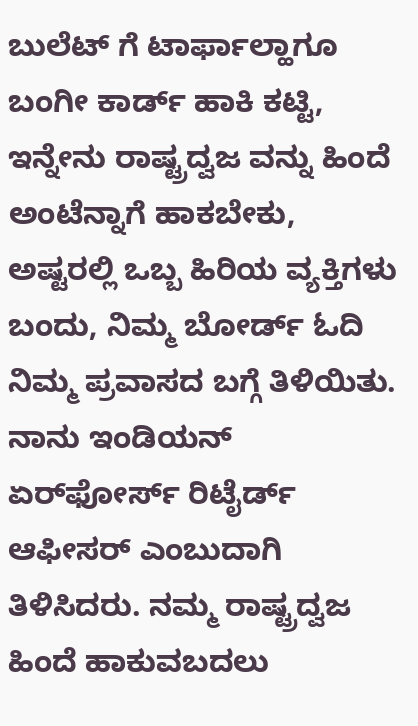ಬುಲೆಟ್ ಗೆ ಟಾರ್ಫಾಲ್ಹಾಗೂ ಬಂಗೀ ಕಾರ್ಡ್ ಹಾಕಿ ಕಟ್ಟಿ, ಇನ್ನೇನು ರಾಷ್ಟ್ರದ್ವಜ ವನ್ನು ಹಿಂದೆ ಅಂಟೆನ್ನಾಗೆ ಹಾಕಬೇಕು, ಅಷ್ಟರಲ್ಲಿ ಒಬ್ಬ ಹಿರಿಯ ವ್ಯಕ್ತಿಗಳು ಬಂದು, ನಿಮ್ಮ ಬೋರ್ಡ್ ಓದಿ ನಿಮ್ಮ ಪ್ರವಾಸದ ಬಗ್ಗೆ ತಿಳಿಯಿತು. ನಾನು ಇಂಡಿಯನ್ ಏರ್‌ಫೋರ್ಸ್ ರಿಟೈರ್ಡ್ ಆಫೀಸರ್ ಎಂಬುದಾಗಿ ತಿಳಿಸಿದರು. ನಮ್ಮ ರಾಷ್ಟ್ರದ್ವಜ ಹಿಂದೆ ಹಾಕುವಬದಲು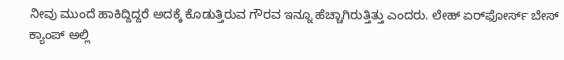ನೀವು ಮುಂದೆ ಹಾಕಿದ್ದಿದ್ದರೆ ಅದಕ್ಕೆ ಕೊಡುತ್ತಿರುವ ಗೌರವ ಇನ್ನೂ ಹೆಚ್ಚಾಗಿರುತ್ತಿತ್ತು ಎಂದರು. ಲೇಹ್ ಏರ್‌ಫೋರ್ಸ್ ಬೇಸ್ ಕ್ಯಾಂಪ್ ಅಲ್ಲಿ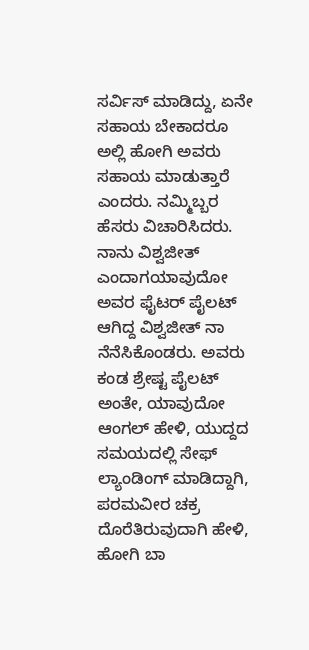ಸರ್ವಿಸ್ ಮಾಡಿದ್ದು, ಏನೇ ಸಹಾಯ ಬೇಕಾದರೂ ಅಲ್ಲಿ ಹೋಗಿ ಅವರು ಸಹಾಯ ಮಾಡುತ್ತಾರೆ ಎಂದರು. ನಮ್ಮಿಬ್ಬರ ಹೆಸರು ವಿಚಾರಿಸಿದರು. ನಾನು ವಿಶ್ವಜೀತ್ ಎಂದಾಗಯಾವುದೋ ಅವರ ಫೈಟರ್ ಪೈಲಟ್ ಆಗಿದ್ದ ವಿಶ್ವಜೀತ್ ನಾ ನೆನೆಸಿಕೊಂಡರು. ಅವರು ಕಂಡ ಶ್ರೇಷ್ಟ ಪೈಲಟ್ ಅಂತೇ, ಯಾವುದೋ ಆಂಗಲ್ ಹೇಳಿ, ಯುದ್ದದ ಸಮಯದಲ್ಲಿ ಸೇಫ್ ಲ್ಯಾಂಡಿಂಗ್ ಮಾಡಿದ್ದಾಗಿ, ಪರಮವೀರ ಚಕ್ರ ದೊರೆತಿರುವುದಾಗಿ ಹೇಳಿ, ಹೋಗಿ ಬಾ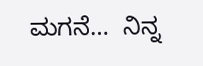ಮಗನೆ…  ನಿನ್ನ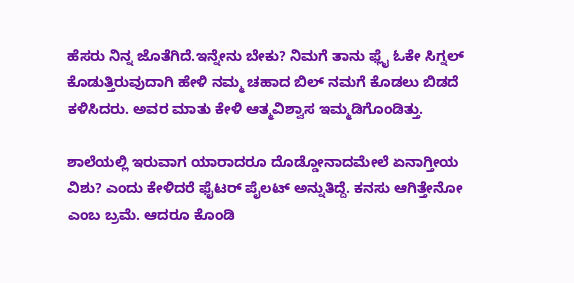ಹೆಸರು ನಿನ್ನ ಜೊತೆಗಿದೆ.ಇನ್ನೇನು ಬೇಕು? ನಿಮಗೆ ತಾನು ಫ್ಲೈ ಓಕೇ ಸಿಗ್ನಲ್ ಕೊಡುತ್ತಿರುವುದಾಗಿ ಹೇಳಿ ನಮ್ಮ ಚಹಾದ ಬಿಲ್ ನಮಗೆ ಕೊಡಲು ಬಿಡದೆ ಕಳಿಸಿದರು. ಅವರ ಮಾತು ಕೇಳಿ ಆತ್ಮವಿಶ್ವಾಸ ಇಮ್ಮಡಿಗೊಂಡಿತ್ತು.

ಶಾಲೆಯಲ್ಲಿ ಇರುವಾಗ ಯಾರಾದರೂ ದೊಡ್ಡೋನಾದಮೇಲೆ ಏನಾಗ್ತೀಯ ವಿಶು? ಎಂದು ಕೇಳಿದರೆ ಫೈಟರ್ ಪೈಲಟ್ ಅನ್ನುತಿದ್ದೆ. ಕನಸು ಆಗಿತ್ತೇನೋ ಎಂಬ ಬ್ರಮೆ. ಆದರೂ ಕೊಂಡಿ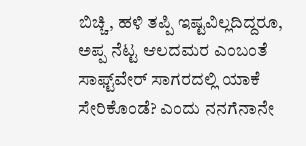ಬಿಚ್ಚಿ, ಹಳಿ ತಪ್ಪಿ ಇಷ್ಟವಿಲ್ಲದಿದ್ದರೂ, ಅಪ್ಪ ನೆಟ್ಟ ಆಲದಮರ ಎಂಬಂತೆ ಸಾಫ್ಟ್‌ವೇರ್ ಸಾಗರದಲ್ಲಿ ಯಾಕೆ ಸೇರಿಕೊಂಡೆ? ಎಂದು ನನಗೆನಾನೇ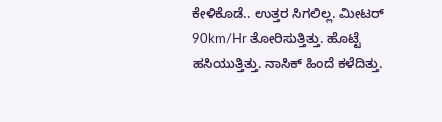ಕೇಳಿಕೊಡೆ.. ಉತ್ತರ ಸಿಗಲಿಲ್ಲ. ಮೀಟರ್ 90km/Hr ತೋರಿಸುತ್ತಿತ್ತು. ಹೊಟ್ಟೆ ಹಸಿಯುತ್ತಿತ್ತು. ನಾಸಿಕ್ ಹಿಂದೆ ಕಳೆದಿತ್ತು.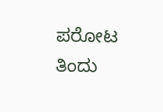ಪರೋಟ ತಿಂದು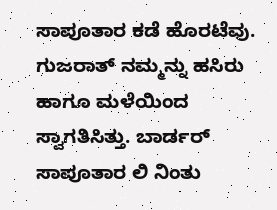ಸಾಪೂತಾರ ಕಡೆ ಹೊರಟೆವು. ಗುಜರಾತ್ ನಮ್ಮನ್ನು ಹಸಿರು ಹಾಗೂ ಮಳೆಯಿಂದ ಸ್ವಾಗತಿಸಿತ್ತು. ಬಾರ್ಡರ್ ಸಾಪೂತಾರ ಲಿ ನಿಂತು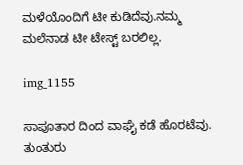ಮಳೆಯೊಂದಿಗೆ ಟೀ ಕುಡಿದೆವು.ನಮ್ಮ ಮಲೆನಾಡ ಟೀ ಟೇಸ್ಟ್ ಬರಲಿಲ್ಲ.

img_1155

ಸಾಪೂತಾರ ದಿಂದ ವಾಘೈ ಕಡೆ ಹೊರಟೆವು. ತುಂತುರು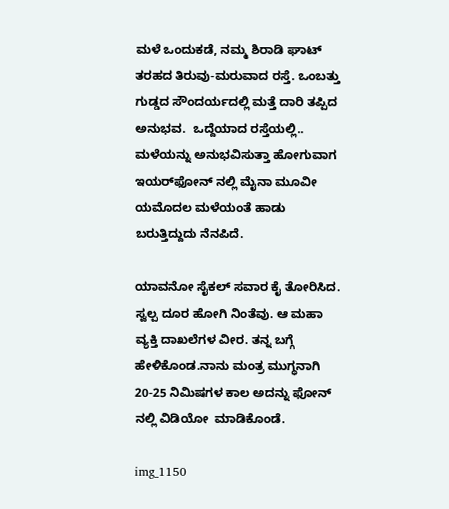ಮಳೆ ಒಂದುಕಡೆ, ನಮ್ಮ ಶಿರಾಡಿ ಘಾಟ್ ತರಹದ ತಿರುವು-ಮರುವಾದ ರಸ್ತೆ. ಒಂಬತ್ತು ಗುಡ್ಡದ ಸೌಂದರ್ಯದಲ್ಲಿ ಮತ್ತೆ ದಾರಿ ತಪ್ಪಿದ ಅನುಭವ.  ಒದ್ದೆಯಾದ ರಸ್ತೆಯಲ್ಲಿ.. ಮಳೆಯನ್ನು ಅನುಭವಿಸುತ್ತಾ ಹೋಗುವಾಗ ಇಯರ್‌ಫೋನ್ ನಲ್ಲಿ ಮೈನಾ ಮೂವೀ ಯಮೊದಲ ಮಳೆಯಂತೆ ಹಾಡು ಬರುತ್ತಿದ್ದುದು ನೆನಪಿದೆ.

ಯಾವನೋ ಸೈಕಲ್ ಸವಾರ ಕೈ ತೋರಿಸಿದ. ಸ್ವಲ್ಪ ದೂರ ಹೋಗಿ ನಿಂತೆವು. ಆ ಮಹಾ ವ್ಯಕ್ತಿ ದಾಖಲೆಗಳ ವೀರ. ತನ್ನ ಬಗ್ಗೆ ಹೇಳಿಕೊಂಡ.ನಾನು ಮಂತ್ರ ಮುಗ್ಧನಾಗಿ 20-25 ನಿಮಿಷಗಳ ಕಾಲ ಅದನ್ನು ಫೋನ್ ನಲ್ಲಿ ವಿಡಿಯೋ  ಮಾಡಿಕೊಂಡೆ.

img_1150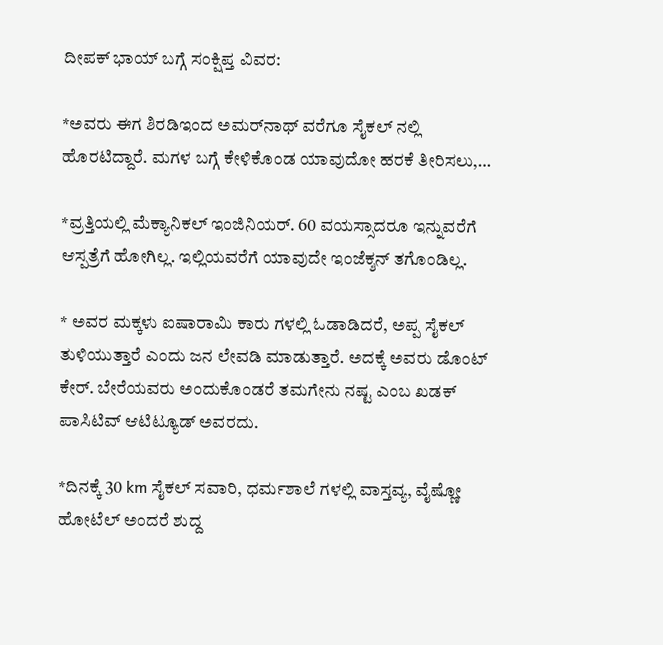ದೀಪಕ್ ಭಾಯ್ ಬಗ್ಗೆ ಸಂಕ್ಷಿಪ್ತ ವಿವರ:

*ಅವರು ಈಗ ಶಿರಡಿಇಂದ ಅಮರ್‌ನಾಥ್ ವರೆಗೂ ಸೈಕಲ್ ನಲ್ಲಿ ಹೊರಟಿದ್ದಾರೆ. ಮಗಳ ಬಗ್ಗೆ ಕೇಳಿಕೊಂಡ ಯಾವುದೋ ಹರಕೆ ತೀರಿಸಲು,…

*ವ್ರತ್ತಿಯಲ್ಲಿ ಮೆಕ್ಯಾನಿಕಲ್ ಇಂಜಿನಿಯರ್. 60 ವಯಸ್ಸಾದರೂ ಇನ್ನುವರೆಗೆ ಆಸ್ಪತ್ರೆಗೆ ಹೋಗಿಲ್ಲ. ಇಲ್ಲಿಯವರೆಗೆ ಯಾವುದೇ ಇಂಜೆಕ್ಶನ್ ತಗೊಂಡಿಲ್ಲ.

* ಅವರ ಮಕ್ಕಳು ಐಷಾರಾಮಿ ಕಾರು ಗಳಲ್ಲಿ ಓಡಾಡಿದರೆ, ಅಪ್ಪ ಸೈಕಲ್ ತುಳಿಯುತ್ತಾರೆ ಎಂದು ಜನ ಲೇವಡಿ ಮಾಡುತ್ತಾರೆ. ಅದಕ್ಕೆ ಅವರು ಡೊಂಟ್ ಕೇರ್. ಬೇರೆಯವರು ಅಂದುಕೊಂಡರೆ ತಮಗೇನು ನಷ್ಟ ಎಂಬ ಖಡಕ್ ಪಾಸಿಟಿವ್ ಆಟಿಟ್ಯೂಡ್ ಅವರದು.

*ದಿನಕ್ಕೆ 30 km ಸೈಕಲ್ ಸವಾರಿ, ಧರ್ಮಶಾಲೆ ಗಳಲ್ಲಿ ವಾಸ್ತವ್ಯ, ವೈಷ್ಣೋ ಹೋಟೆಲ್ ಅಂದರೆ ಶುದ್ದ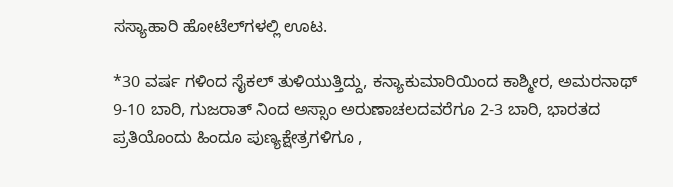ಸಸ್ಯಾಹಾರಿ ಹೋಟೆಲ್‌ಗಳಲ್ಲಿ ಊಟ.

*30 ವರ್ಷ ಗಳಿಂದ ಸೈಕಲ್ ತುಳಿಯುತ್ತಿದ್ದು, ಕನ್ಯಾಕುಮಾರಿಯಿಂದ ಕಾಶ್ಮೀರ, ಅಮರನಾಥ್ 9-10 ಬಾರಿ, ಗುಜರಾತ್ ನಿಂದ ಅಸ್ಸಾಂ ಅರುಣಾಚಲದವರೆಗೂ 2-3 ಬಾರಿ, ಭಾರತದ ಪ್ರತಿಯೊಂದು ಹಿಂದೂ ಪುಣ್ಯಕ್ಷೇತ್ರಗಳಿಗೂ ,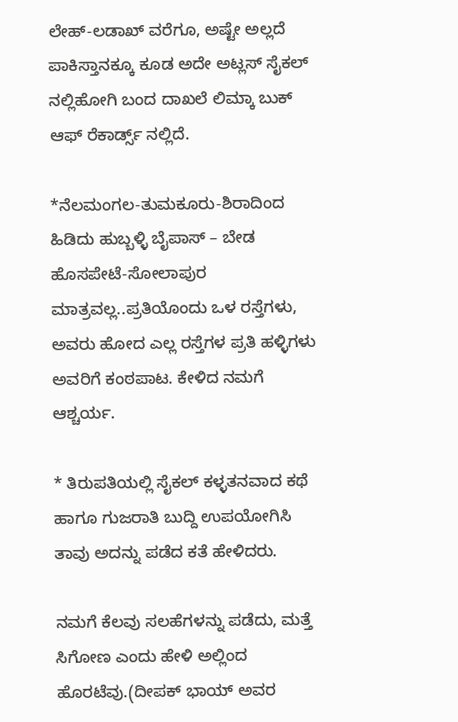ಲೇಹ್-ಲಡಾಖ್ ವರೆಗೂ, ಅಷ್ಟೇ ಅಲ್ಲದೆ ಪಾಕಿಸ್ತಾನಕ್ಕೂ ಕೂಡ ಅದೇ ಅಟ್ಲಸ್ ಸೈಕಲ್ ನಲ್ಲಿಹೋಗಿ ಬಂದ ದಾಖಲೆ ಲಿಮ್ಕಾ ಬುಕ್ ಆಫ್ ರೆಕಾರ್ಡ್ಸ್ ನಲ್ಲಿದೆ.

*ನೆಲಮಂಗಲ-ತುಮಕೂರು-ಶಿರಾದಿಂದ ಹಿಡಿದು ಹುಬ್ಬಳ್ಳಿ ಬೈಪಾಸ್ – ಬೇಡ ಹೊಸಪೇಟೆ-ಸೋಲಾಪುರ ಮಾತ್ರವಲ್ಲ..ಪ್ರತಿಯೊಂದು ಒಳ ರಸ್ತೆಗಳು, ಅವರು ಹೋದ ಎಲ್ಲ ರಸ್ತೆಗಳ ಪ್ರತಿ ಹಳ್ಳಿಗಳು ಅವರಿಗೆ ಕಂಠಪಾಟ. ಕೇಳಿದ ನಮಗೆ ಆಶ್ಚರ್ಯ.

* ತಿರುಪತಿಯಲ್ಲಿ ಸೈಕಲ್ ಕಳ್ಳತನವಾದ ಕಥೆ ಹಾಗೂ ಗುಜರಾತಿ ಬುದ್ದಿ ಉಪಯೋಗಿಸಿ ತಾವು ಅದನ್ನು ಪಡೆದ ಕತೆ ಹೇಳಿದರು.

ನಮಗೆ ಕೆಲವು ಸಲಹೆಗಳನ್ನು ಪಡೆದು, ಮತ್ತೆ ಸಿಗೋಣ ಎಂದು ಹೇಳಿ ಅಲ್ಲಿಂದ ಹೊರಟೆವು.(ದೀಪಕ್ ಭಾಯ್ ಅವರ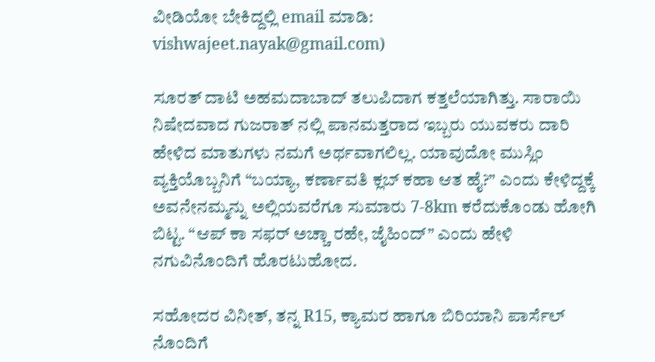ವೀಡಿಯೋ ಬೇಕಿದ್ದಲ್ಲಿ email ಮಾಡಿ: vishwajeet.nayak@gmail.com)

ಸೂರತ್ ದಾಟಿ ಅಹಮದಾಬಾದ್ ತಲುಪಿದಾಗ ಕತ್ತಲೆಯಾಗಿತ್ತು. ಸಾರಾಯಿ ನಿಷೇದವಾದ ಗುಜರಾತ್ ನಲ್ಲಿ ಪಾನಮತ್ತರಾದ ಇಬ್ಬರು ಯುವಕರು ದಾರಿ ಹೇಳಿದ ಮಾತುಗಳು ನಮಗೆ ಅರ್ಥವಾಗಲಿಲ್ಲ. ಯಾವುದೋ ಮುಸ್ಲಿಂ ವ್ಯಕ್ತಿಯೊಬ್ಬನಿಗೆ “ಬಯ್ಯಾ, ಕರ್ಣಾವತಿ ಕ್ಲಬ್ ಕಹಾ ಆತ ಹೈ?” ಎಂದು ಕೇಳಿದ್ದಕ್ಕೆ ಅವನೇನಮ್ಮನ್ನು ಅಲ್ಲಿಯವರೆಗೂ ಸುಮಾರು 7-8km ಕರೆದುಕೊಂಡು ಹೋಗಿ ಬಿಟ್ಟ. “ಆಪ್ ಕಾ ಸಫರ್ ಅಚ್ಚಾ ರಹೇ, ಜೈಹಿಂದ್” ಎಂದು ಹೇಳಿ ನಗುವಿನೊಂದಿಗೆ ಹೊರಟುಹೋದ.

ಸಹೋದರ ವಿನೀತ್, ತನ್ನ R15, ಕ್ಯಾಮರ ಹಾಗೂ ಬಿರಿಯಾನಿ ಪಾರ್ಸೆಲ್ ನೊಂದಿಗೆ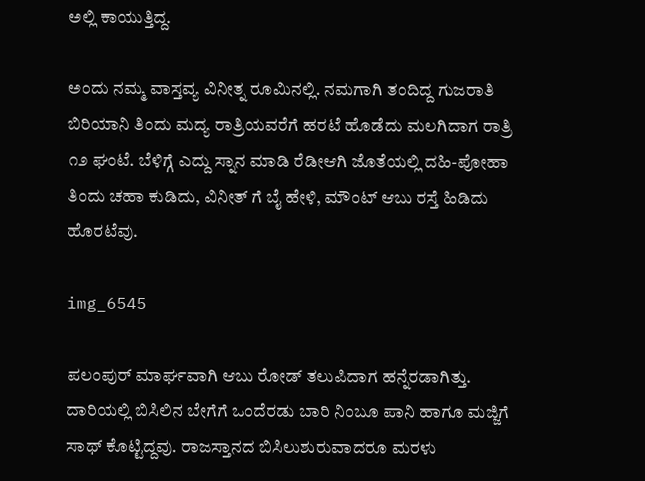ಅಲ್ಲಿ ಕಾಯುತ್ತಿದ್ದ.

ಅಂದು ನಮ್ಮ ವಾಸ್ತವ್ಯ ವಿನೀತ್ನ ರೂಮಿನಲ್ಲಿ. ನಮಗಾಗಿ ತಂದಿದ್ದ ಗುಜರಾತಿ ಬಿರಿಯಾನಿ ತಿಂದು ಮದ್ಯ ರಾತ್ರಿಯವರೆಗೆ ಹರಟೆ ಹೊಡೆದು ಮಲಗಿದಾಗ ರಾತ್ರಿ ೧೨ ಘಂಟೆ. ಬೆಳಿಗ್ಗೆ ಎದ್ದು ಸ್ನಾನ ಮಾಡಿ ರೆಡೀಆಗಿ ಜೊತೆಯಲ್ಲಿ ದಹಿ-ಪೋಹಾ ತಿಂದು ಚಹಾ ಕುಡಿದು, ವಿನೀತ್ ಗೆ ಬೈ ಹೇಳಿ, ಮೌಂಟ್ ಆಬು ರಸ್ತೆ ಹಿಡಿದು ಹೊರಟೆವು.

img_6545

ಪಲಂಪುರ್ ಮಾರ್ಘವಾಗಿ ಆಬು ರೋಡ್ ತಲುಪಿದಾಗ ಹನ್ನೆರಡಾಗಿತ್ತು. ದಾರಿಯಲ್ಲಿ ಬಿಸಿಲಿನ ಬೇಗೆಗೆ ಒಂದೆರಡು ಬಾರಿ ನಿಂಬೂ ಪಾನಿ ಹಾಗೂ ಮಜ್ಜಿಗೆ ಸಾಥ್ ಕೊಟ್ಟಿದ್ದವು. ರಾಜಸ್ತಾನದ ಬಿಸಿಲುಶುರುವಾದರೂ ಮರಳು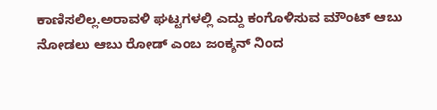ಕಾಣಿಸಲಿಲ್ಲ.ಅರಾವಳಿ ಘಟ್ಟಗಳಲ್ಲಿ ಎದ್ದು ಕಂಗೊಳಿಸುವ ಮೌಂಟ್ ಆಬು ನೋಡಲು ಆಬು ರೋಡ್ ಎಂಬ ಜಂಕ್ಶನ್ ನಿಂದ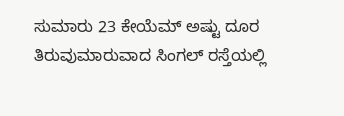ಸುಮಾರು 23 ಕೇಯೆಮ್ ಅಷ್ಟು ದೂರ ತಿರುವುಮಾರುವಾದ ಸಿಂಗಲ್ ರಸ್ತೆಯಲ್ಲಿ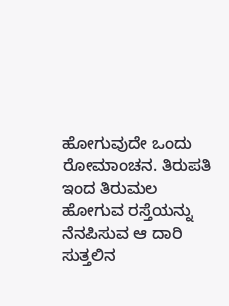ಹೋಗುವುದೇ ಒಂದು ರೋಮಾಂಚನ. ತಿರುಪತಿ ಇಂದ ತಿರುಮಲ ಹೋಗುವ ರಸ್ತೆಯನ್ನು ನೆನಪಿಸುವ ಆ ದಾರಿ ಸುತ್ತಲಿನ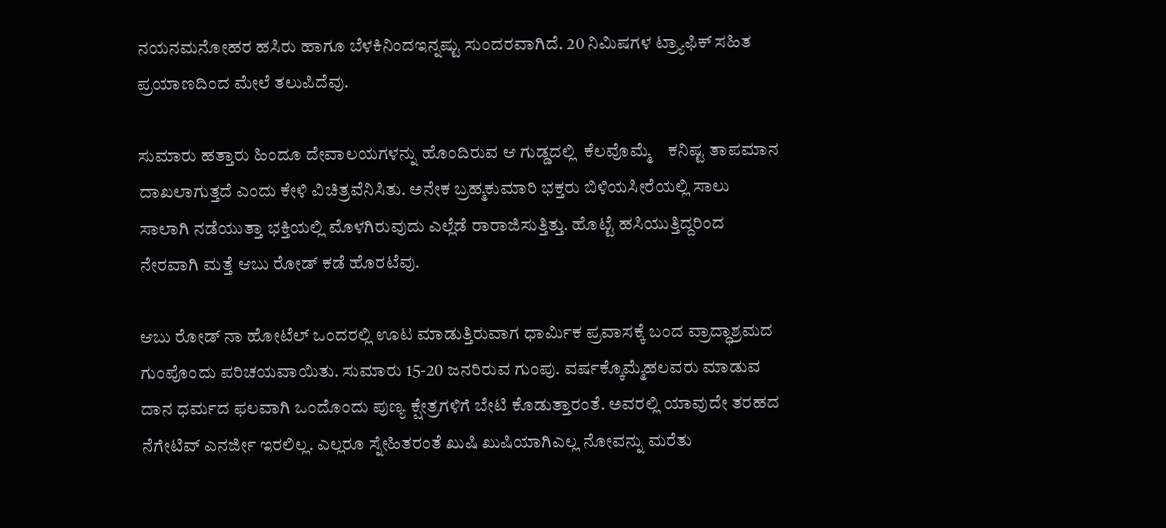ನಯನಮನೋಹರ ಹಸಿರು ಹಾಗೂ ಬೆಳಕಿನಿಂದಇನ್ನಷ್ಟು ಸುಂದರವಾಗಿದೆ. 20 ನಿಮಿಷಗಳ ಟ್ರ್ಯಾಫಿಕ್ ಸಹಿತ ಪ್ರಯಾಣದಿಂದ ಮೇಲೆ ತಲುಪಿದೆವು.

ಸುಮಾರು ಹತ್ತಾರು ಹಿಂದೂ ದೇವಾಲಯಗಳನ್ನು ಹೊಂದಿರುವ ಆ ಗುಡ್ಡದಲ್ಲಿ  ಕೆಲವೊಮ್ಮೆ    ಕನಿಷ್ಟ ತಾಪಮಾನ ದಾಖಲಾಗುತ್ತದೆ ಎಂದು ಕೇಳಿ ವಿಚಿತ್ರವೆನಿಸಿತು. ಅನೇಕ ಬ್ರಹ್ಮಕುಮಾರಿ ಭಕ್ತರು ಬಿಳಿಯಸೀರೆಯಲ್ಲಿ ಸಾಲು ಸಾಲಾಗಿ ನಡೆಯುತ್ತಾ ಭಕ್ತಿಯಲ್ಲಿ ಮೊಳಗಿರುವುದು ಎಲ್ಲೆಡೆ ರಾರಾಜಿಸುತ್ತಿತ್ತು. ಹೊಟ್ಟೆ ಹಸಿಯುತ್ತಿದ್ದರಿಂದ ನೇರವಾಗಿ ಮತ್ತೆ ಆಬು ರೋಡ್ ಕಡೆ ಹೊರಟೆವು.

ಆಬು ರೋಡ್ ನಾ ಹೋಟೆಲ್ ಒಂದರಲ್ಲಿ ಊಟ ಮಾಡುತ್ತಿರುವಾಗ ಧಾರ್ಮಿಕ ಪ್ರವಾಸಕ್ಕೆ ಬಂದ ವ್ರಾದ್ಧಾಶ್ರಮದ ಗುಂಪೊಂದು ಪರಿಚಯವಾಯಿತು. ಸುಮಾರು 15-20 ಜನರಿರುವ ಗುಂಪು. ವರ್ಷಕ್ಕೊಮ್ಮೆಹಲವರು ಮಾಡುವ ದಾನ ಧರ್ಮದ ಫಲವಾಗಿ ಒಂದೊಂದು ಪುಣ್ಯ ಕ್ಷೇತ್ರಗಳಿಗೆ ಬೇಟಿ ಕೊಡುತ್ತಾರಂತೆ. ಅವರಲ್ಲಿ ಯಾವುದೇ ತರಹದ ನೆಗೇಟಿವ್ ಎನರ್ಜೀ ಇರಲಿಲ್ಲ. ಎಲ್ಲರೂ ಸ್ನೇಹಿತರಂತೆ ಖುಷಿ ಖುಷಿಯಾಗಿಎಲ್ಲ ನೋವನ್ನು ಮರೆತು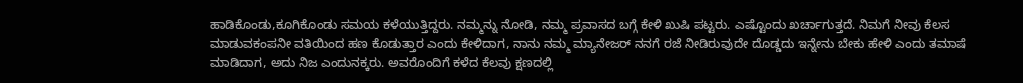ಹಾಡಿಕೊಂಡು,ಕೂಗಿಕೊಂಡು ಸಮಯ ಕಳೆಯುತ್ತಿದ್ದರು. ನಮ್ಮನ್ನು ನೋಡಿ, ನಮ್ಮ ಪ್ರವಾಸದ ಬಗ್ಗೆ ಕೇಳಿ ಖುಷಿ ಪಟ್ಟರು. ಎಷ್ಟೊಂದು ಖರ್ಚಾಗುತ್ತದೆ. ನಿಮಗೆ ನೀವು ಕೆಲಸ ಮಾಡುವಕಂಪನೀ ವತಿಯಿಂದ ಹಣ ಕೊಡುತ್ತಾರ ಎಂದು ಕೇಳಿದಾಗ, ನಾನು ನಮ್ಮ ಮ್ಯಾನೇಜರ್ ನನಗೆ ರಜೆ ನೀಡಿರುವುದೇ ದೊಡ್ಡದು ಇನ್ನೇನು ಬೇಕು ಹೇಳಿ ಎಂದು ತಮಾಷೆ ಮಾಡಿದಾಗ, ಅದು ನಿಜ ಎಂದುನಕ್ಕರು. ಅವರೊಂದಿಗೆ ಕಳೆದ ಕೆಲವು ಕ್ಷಣದಲ್ಲಿ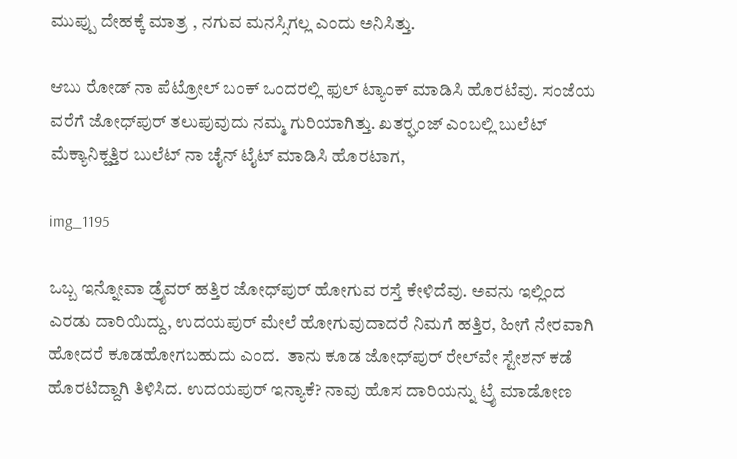ಮುಪ್ಪು ದೇಹಕ್ಕೆ ಮಾತ್ರ , ನಗುವ ಮನಸ್ಸಿಗಲ್ಲ ಎಂದು ಅನಿಸಿತ್ತು.

ಆಬು ರೋಡ್ ನಾ ಪೆಟ್ರೋಲ್ ಬಂಕ್ ಒಂದರಲ್ಲಿ ಫುಲ್ ಟ್ಯಾಂಕ್ ಮಾಡಿಸಿ ಹೊರಟೆವು. ಸಂಜೆಯ ವರೆಗೆ ಜೋಧ್‌ಪುರ್ ತಲುಪುವುದು ನಮ್ಮ ಗುರಿಯಾಗಿತ್ತು. ಖತರ್‍ಘಂಜ್ ಎಂಬಲ್ಲಿ ಬುಲೆಟ್ ಮೆಕ್ಯಾನಿಕ್ಹತ್ತಿರ ಬುಲೆಟ್ ನಾ ಚೈನ್ ಟೈಟ್ ಮಾಡಿಸಿ ಹೊರಟಾಗ,

img_1195

ಒಬ್ಬ ಇನ್ನೋವಾ ಡ್ರೈವರ್ ಹತ್ತಿರ ಜೋಧ್‌ಪುರ್ ಹೋಗುವ ರಸ್ತೆ ಕೇಳಿದೆವು. ಅವನು ಇಲ್ಲಿಂದ ಎರಡು ದಾರಿಯಿದ್ದು, ಉದಯಪುರ್ ಮೇಲೆ ಹೋಗುವುದಾದರೆ ನಿಮಗೆ ಹತ್ತಿರ, ಹೀಗೆ ನೇರವಾಗಿ ಹೋದರೆ ಕೂಡಹೋಗಬಹುದು ಎಂದ.  ತಾನು ಕೂಡ ಜೋಧ್‌ಪುರ್ ರೇಲ್‌ವೇ ಸ್ಟೇಶನ್ ಕಡೆ ಹೊರಟಿದ್ದಾಗಿ ತಿಳಿಸಿದ. ಉದಯಪುರ್ ಇನ್ಯಾಕೆ? ನಾವು ಹೊಸ ದಾರಿಯನ್ನು ಟ್ರೈ ಮಾಡೋಣ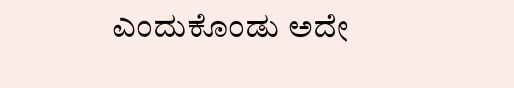ಎಂದುಕೊಂಡು ಅದೇ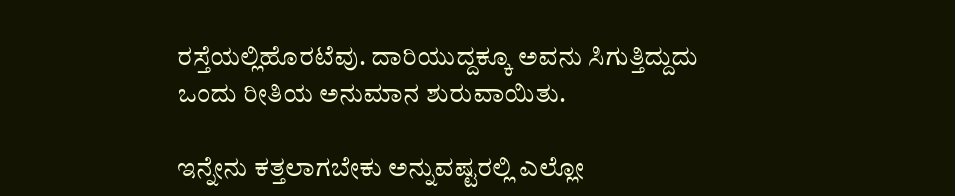ರಸ್ತೆಯಲ್ಲಿಹೊರಟೆವು. ದಾರಿಯುದ್ದಕ್ಕೂ ಅವನು ಸಿಗುತ್ತಿದ್ದುದು ಒಂದು ರೀತಿಯ ಅನುಮಾನ ಶುರುವಾಯಿತು.

ಇನ್ನೇನು ಕತ್ತಲಾಗಬೇಕು ಅನ್ನುವಷ್ಟರಲ್ಲಿ ಎಲ್ಲೋ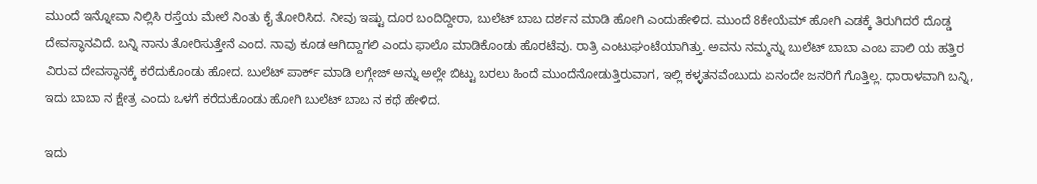ಮುಂದೆ ಇನ್ನೋವಾ ನಿಲ್ಲಿಸಿ ರಸ್ತೆಯ ಮೇಲೆ ನಿಂತು ಕೈ ತೋರಿಸಿದ. ನೀವು ಇಷ್ಟು ದೂರ ಬಂದಿದ್ದೀರಾ, ಬುಲೆಟ್ ಬಾಬ ದರ್ಶನ ಮಾಡಿ ಹೋಗಿ ಎಂದುಹೇಳಿದ. ಮುಂದೆ 8ಕೇಯೆಮ್ ಹೋಗಿ ಎಡಕ್ಕೆ ತಿರುಗಿದರೆ ದೊಡ್ಡ ದೇವಸ್ಥಾನವಿದೆ. ಬನ್ನಿ ನಾನು ತೋರಿಸುತ್ತೇನೆ ಎಂದ. ನಾವು ಕೂಡ ಆಗಿದ್ದಾಗಲಿ ಎಂದು ಫಾಲೊ ಮಾಡಿಕೊಂಡು ಹೊರಟೆವು. ರಾತ್ರಿ ಎಂಟುಘಂಟೆಯಾಗಿತ್ತು. ಅವನು ನಮ್ಮನ್ನು ಬುಲೆಟ್ ಬಾಬಾ ಎಂಬ ಪಾಲಿ ಯ ಹತ್ತಿರ ವಿರುವ ದೇವಸ್ಥಾನಕ್ಕೆ ಕರೆದುಕೊಂಡು ಹೋದ. ಬುಲೆಟ್ ಪಾರ್ಕ್ ಮಾಡಿ ಲಗ್ಗೇಜ್ ಅನ್ನು ಅಲ್ಲೇ ಬಿಟ್ಟು ಬರಲು ಹಿಂದೆ ಮುಂದೆನೋಡುತ್ತಿರುವಾಗ, ಇಲ್ಲಿ ಕಳ್ಳತನವೆಂಬುದು ಏನಂದೇ ಜನರಿಗೆ ಗೊತ್ತಿಲ್ಲ. ಧಾರಾಳವಾಗಿ ಬನ್ನಿ, ಇದು ಬಾಬಾ ನ ಕ್ಷೇತ್ರ ಎಂದು ಒಳಗೆ ಕರೆದುಕೊಂಡು ಹೋಗಿ ಬುಲೆಟ್ ಬಾಬ ನ ಕಥೆ ಹೇಳಿದ.

ಇದು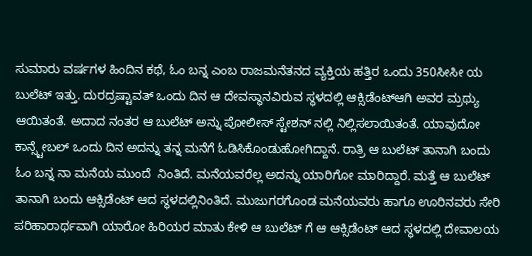ಸುಮಾರು ವರ್ಷಗಳ ಹಿಂದಿನ ಕಥೆ, ಓಂ ಬನ್ನ ಎಂಬ ರಾಜಮನೆತನದ ವ್ಯಕ್ತಿಯ ಹತ್ತಿರ ಒಂದು 350ಸೀಸೀ ಯ ಬುಲೆಟ್ ಇತ್ತು. ದುರದ್ರಷ್ಟಾವತ್ ಒಂದು ದಿನ ಆ ದೇವಸ್ಥಾನವಿರುವ ಸ್ಥಳದಲ್ಲಿ ಆಕ್ಸಿಡೆಂಟ್ಆಗಿ ಅವರ ಮ್ರಥ್ಯು ಆಯಿತಂತೆ. ಅದಾದ ನಂತರ ಆ ಬುಲೆಟ್ ಅನ್ನು ಪೋಲೀಸ್ ಸ್ಟೇಶನ್ ನಲ್ಲಿ ನಿಲ್ಲಿಸಲಾಯಿತಂತೆ. ಯಾವುದೋ ಕಾನ್ಸ್ಟೇಬಲ್ ಒಂದು ದಿನ ಅದನ್ನು ತನ್ನ ಮನೆಗೆ ಓಡಿಸಿಕೊಂಡುಹೋಗಿದ್ದಾನೆ. ರಾತ್ರಿ ಆ ಬುಲೆಟ್ ತಾನಾಗಿ ಬಂದು ಓಂ ಬನ್ನ ನಾ ಮನೆಯ ಮುಂದೆ  ನಿಂತಿದೆ. ಮನೆಯವರೆಲ್ಲ ಅದನ್ನು ಯಾರಿಗೋ ಮಾರಿದ್ದಾರೆ. ಮತ್ತೆ ಆ ಬುಲೆಟ್ ತಾನಾಗಿ ಬಂದು ಆಕ್ಸಿಡೆಂಟ್ ಆದ ಸ್ಥಳದಲ್ಲಿನಿಂತಿದೆ. ಮುಜುಗರಗೊಂಡ ಮನೆಯವರು ಹಾಗೂ ಊರಿನವರು ಸೇರಿ ಪರಿಹಾರಾರ್ಥವಾಗಿ ಯಾರೋ ಹಿರಿಯರ ಮಾತು ಕೇಳಿ ಆ ಬುಲೆಟ್ ಗೆ ಆ ಆಕ್ಸಿಡೆಂಟ್ ಆದ ಸ್ಥಳದಲ್ಲಿ ದೇವಾಲಯ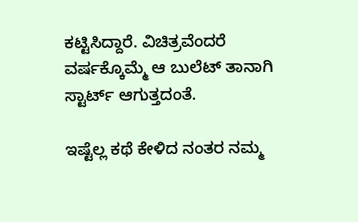ಕಟ್ಟಿಸಿದ್ದಾರೆ. ವಿಚಿತ್ರವೆಂದರೆ ವರ್ಷಕ್ಕೊಮ್ಮೆ ಆ ಬುಲೆಟ್ ತಾನಾಗಿ ಸ್ಟಾರ್ಟ್ ಆಗುತ್ತದಂತೆ.

ಇಷ್ಟೆಲ್ಲ ಕಥೆ ಕೇಳಿದ ನಂತರ ನಮ್ಮ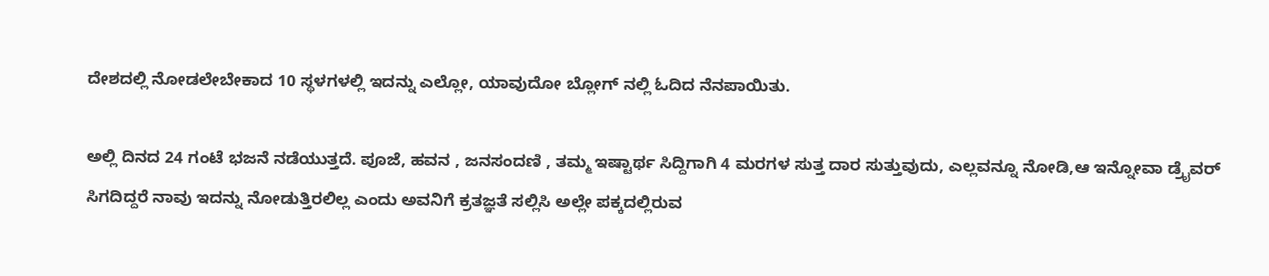ದೇಶದಲ್ಲಿ ನೋಡಲೇಬೇಕಾದ 10 ಸ್ಥಳಗಳಲ್ಲಿ ಇದನ್ನು ಎಲ್ಲೋ, ಯಾವುದೋ ಬ್ಲೋಗ್ ನಲ್ಲಿ ಓದಿದ ನೆನಪಾಯಿತು.

ಅಲ್ಲಿ ದಿನದ 24 ಗಂಟೆ ಭಜನೆ ನಡೆಯುತ್ತದೆ. ಪೂಜೆ, ಹವನ , ಜನಸಂದಣಿ , ತಮ್ಮ ಇಷ್ಟಾರ್ಥ ಸಿದ್ದಿಗಾಗಿ 4 ಮರಗಳ ಸುತ್ತ ದಾರ ಸುತ್ತುವುದು, ಎಲ್ಲವನ್ನೂ ನೋಡಿ,ಆ ಇನ್ನೋವಾ ಡ್ರೈವರ್ ಸಿಗದಿದ್ದರೆ ನಾವು ಇದನ್ನು ನೋಡುತ್ತಿರಲಿಲ್ಲ ಎಂದು ಅವನಿಗೆ ಕ್ರತಜ್ಞತೆ ಸಲ್ಲಿಸಿ ಅಲ್ಲೇ ಪಕ್ಕದಲ್ಲಿರುವ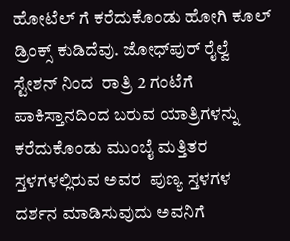ಹೋಟೆಲ್ ಗೆ ಕರೆದುಕೊಂಡು ಹೋಗಿ ಕೂಲ್ ಡ್ರಿಂಕ್ಸ್ ಕುಡಿದೆವು. ಜೋಧ್‌ಪುರ್ ರೈಲ್ವೆ ಸ್ಟೇಶನ್ ನಿಂದ  ರಾತ್ರಿ 2 ಗಂಟೆಗೆ ಪಾಕಿಸ್ತಾನದಿಂದ ಬರುವ ಯಾತ್ರಿಗಳನ್ನು ಕರೆದುಕೊಂಡು ಮುಂಬೈ ಮತ್ತಿತರ ಸ್ತಳಗಳಲ್ಲಿರುವ ಅವರ  ಪುಣ್ಯ ಸ್ತಳಗಳ ದರ್ಶನ ಮಾಡಿಸುವುದು ಅವನಿಗೆ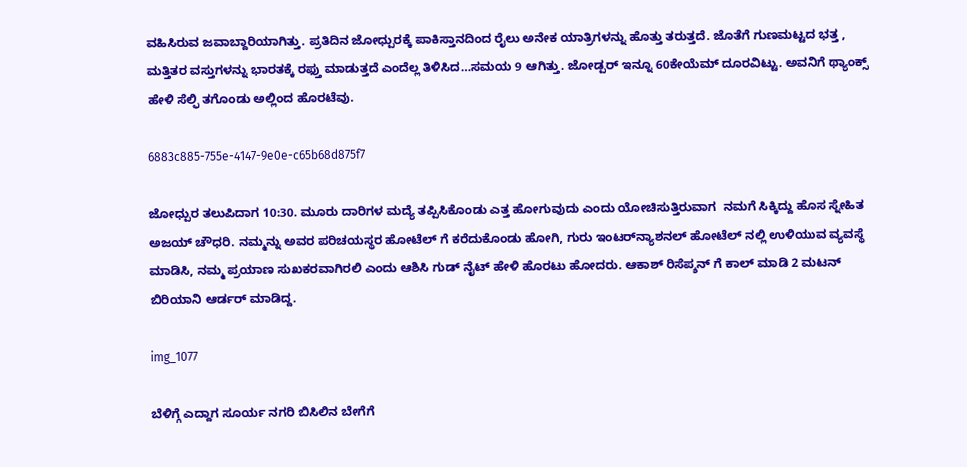ವಹಿಸಿರುವ ಜವಾಬ್ದಾರಿಯಾಗಿತ್ತು. ಪ್ರತಿದಿನ ಜೋಧ್ಪುರಕ್ಕೆ ಪಾಕಿಸ್ತಾನದಿಂದ ರೈಲು ಅನೇಕ ಯಾತ್ರಿಗಳನ್ನು ಹೊತ್ತು ತರುತ್ತದೆ. ಜೊತೆಗೆ ಗುಣಮಟ್ಟದ ಭತ್ತ , ಮತ್ತಿತರ ವಸ್ತುಗಳನ್ನು ಭಾರತಕ್ಕೆ ರಫ್ತು ಮಾಡುತ್ತದೆ ಎಂದೆಲ್ಲ ತಿಳಿಸಿದ…ಸಮಯ 9 ಆಗಿತ್ತು. ಜೋಡ್ಪರ್ ಇನ್ನೂ 60ಕೇಯೆಮ್ ದೂರವಿಟ್ಟು. ಅವನಿಗೆ ಥ್ಯಾಂಕ್ಸ್ ಹೇಳಿ ಸೆಲ್ಫಿ ತಗೊಂಡು ಅಲ್ಲಿಂದ ಹೊರಟೆವು.

6883c885-755e-4147-9e0e-c65b68d875f7

ಜೋಧ್ಪುರ ತಲುಪಿದಾಗ 10:30. ಮೂರು ದಾರಿಗಳ ಮದ್ಯೆ ತಪ್ಪಿಸಿಕೊಂಡು ಎತ್ತ ಹೋಗುವುದು ಎಂದು ಯೋಚಿಸುತ್ತಿರುವಾಗ  ನಮಗೆ ಸಿಕ್ಕಿದ್ದು ಹೊಸ ಸ್ನೇಹಿತ ಅಜಯ್ ಚೌಧರಿ. ನಮ್ಮನ್ನು ಅವರ ಪರಿಚಯಸ್ಥರ ಹೋಟೆಲ್ ಗೆ ಕರೆದುಕೊಂಡು ಹೋಗಿ, ಗುರು ಇಂಟರ್‌ನ್ಯಾಶನಲ್ ಹೋಟೆಲ್ ನಲ್ಲಿ ಉಳಿಯುವ ವ್ಯವಸ್ಥೆ ಮಾಡಿಸಿ, ನಮ್ಮ ಪ್ರಯಾಣ ಸುಖಕರವಾಗಿರಲಿ ಎಂದು ಆಶಿಸಿ ಗುಡ್ ನೈಟ್ ಹೇಳಿ ಹೊರಟು ಹೋದರು. ಆಕಾಶ್ ರಿಸೆಪ್ಶನ್ ಗೆ ಕಾಲ್ ಮಾಡಿ 2 ಮಟನ್ ಬಿರಿಯಾನಿ ಆರ್ಡರ್ ಮಾಡಿದ್ದ.

img_1077

ಬೆಳಿಗ್ಗೆ ಎದ್ದಾಗ ಸೂರ್ಯ ನಗರಿ ಬಿಸಿಲಿನ ಬೇಗೆಗೆ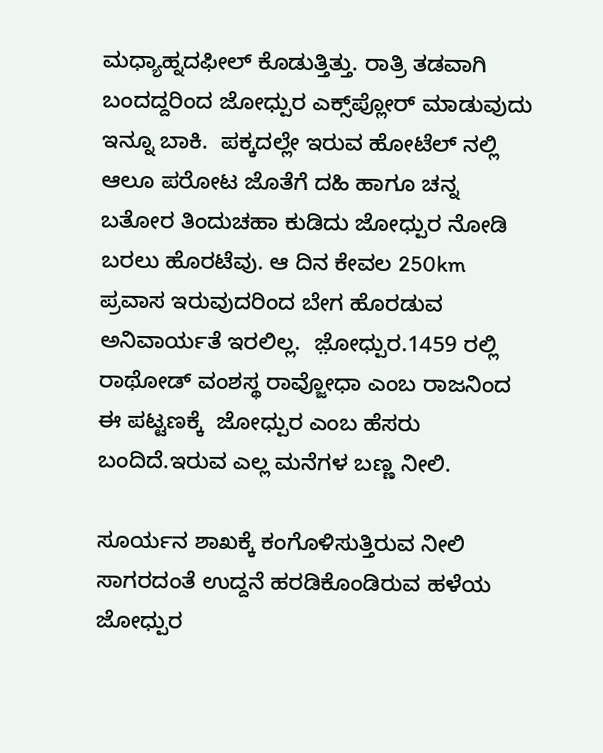ಮಧ್ಯಾಹ್ನದಫೀಲ್ ಕೊಡುತ್ತಿತ್ತು. ರಾತ್ರಿ ತಡವಾಗಿ ಬಂದದ್ದರಿಂದ ಜೋಧ್ಪುರ ಎಕ್ಸ್‌ಪ್ಲೋರ್ ಮಾಡುವುದು ಇನ್ನೂ ಬಾಕಿ.  ಪಕ್ಕದಲ್ಲೇ ಇರುವ ಹೋಟೆಲ್ ನಲ್ಲಿ ಆಲೂ ಪರೋಟ ಜೊತೆಗೆ ದಹಿ ಹಾಗೂ ಚನ್ನ ಬತೋರ ತಿಂದುಚಹಾ ಕುಡಿದು ಜೋಧ್ಪುರ ನೋಡಿ ಬರಲು ಹೊರಟೆವು. ಆ ದಿನ ಕೇವಲ 250km ಪ್ರವಾಸ ಇರುವುದರಿಂದ ಬೇಗ ಹೊರಡುವ ಅನಿವಾರ್ಯತೆ ಇರಲಿಲ್ಲ.  ಜ಼ೋಧ್ಪುರ.1459 ರಲ್ಲಿ ರಾಥೋಡ್ ವಂಶಸ್ಥ ರಾವ್ಜೋಧಾ ಎಂಬ ರಾಜನಿಂದ ಈ ಪಟ್ಟಣಕ್ಕೆ  ಜೋಧ್ಪುರ ಎಂಬ ಹೆಸರು ಬಂದಿದೆ.ಇರುವ ಎಲ್ಲ ಮನೆಗಳ ಬಣ್ಣ ನೀಲಿ.

ಸೂರ್ಯನ ಶಾಖಕ್ಕೆ ಕಂಗೊಳಿಸುತ್ತಿರುವ ನೀಲಿ ಸಾಗರದಂತೆ ಉದ್ದನೆ ಹರಡಿಕೊಂಡಿರುವ ಹಳೆಯ ಜೋಧ್ಪುರ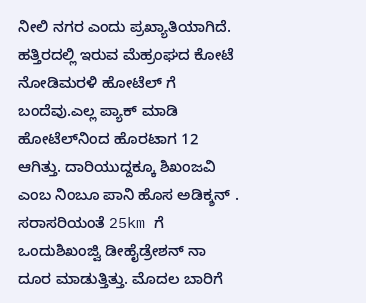ನೀಲಿ ನಗರ ಎಂದು ಪ್ರಖ್ಯಾತಿಯಾಗಿದೆ. ಹತ್ತಿರದಲ್ಲಿ ಇರುವ ಮೆಹ್ರಂಘದ ಕೋಟೆ ನೋಡಿಮರಳಿ ಹೋಟೆಲ್ ಗೆ ಬಂದೆವು.ಎಲ್ಲ ಪ್ಯಾಕ್ ಮಾಡಿ ಹೋಟೆಲ್‌ನಿಂದ ಹೊರಟಾಗ 12 ಆಗಿತ್ತು. ದಾರಿಯುದ್ದಕ್ಕೂ ಶಿಖಂಜವಿ ಎಂಬ ನಿಂಬೂ ಪಾನಿ ಹೊಸ ಅಡಿಕ್ಶನ್ . ಸರಾಸರಿಯಂತೆ 25km ಗೆ ಒಂದುಶಿಖಂಜ್ವಿ ಡೀಹೈಡ್ರೇಶನ್ ನಾ ದೂರ ಮಾಡುತ್ತಿತ್ತು. ಮೊದಲ ಬಾರಿಗೆ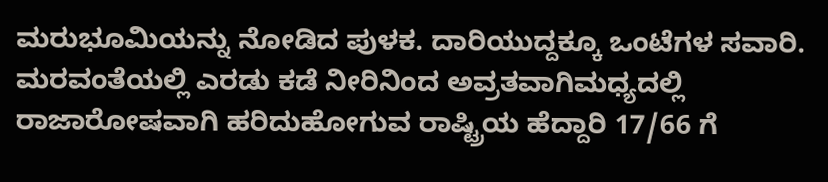ಮರುಭೂಮಿಯನ್ನು ನೋಡಿದ ಪುಳಕ. ದಾರಿಯುದ್ದಕ್ಕೂ ಒಂಟೆಗಳ ಸವಾರಿ. ಮರವಂತೆಯಲ್ಲಿ ಎರಡು ಕಡೆ ನೀರಿನಿಂದ ಅವ್ರತವಾಗಿಮಧ್ಯದಲ್ಲಿ ರಾಜಾರೋಷವಾಗಿ ಹರಿದುಹೋಗುವ ರಾಷ್ಟ್ರಿಯ ಹೆದ್ದಾರಿ 17/66 ಗೆ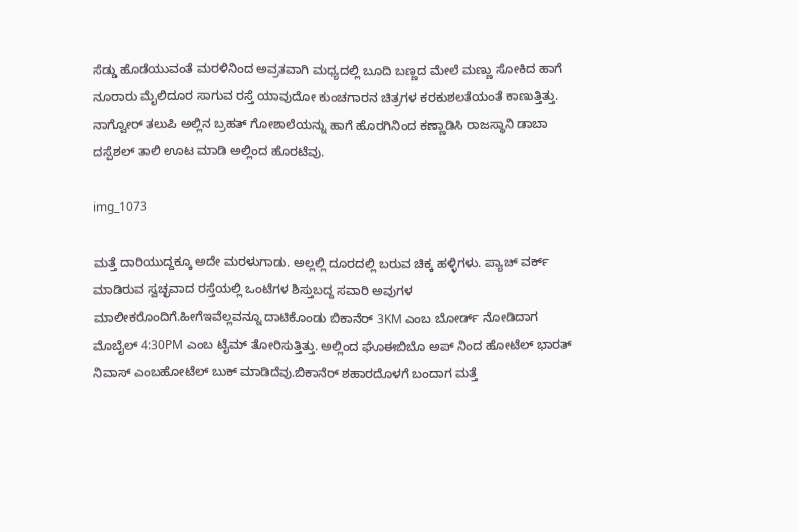ಸೆಡ್ಡು ಹೊಡೆಯುವಂತೆ ಮರಳಿನಿಂದ ಅವ್ರತವಾಗಿ ಮಧ್ಯದಲ್ಲಿ ಬೂದಿ ಬಣ್ಣದ ಮೇಲೆ ಮಣ್ಣು ಸೋಕಿದ ಹಾಗೆ ನೂರಾರು ಮೈಲಿದೂರ ಸಾಗುವ ರಸ್ತೆ ಯಾವುದೋ ಕುಂಚಗಾರನ ಚಿತ್ರಗಳ ಕರಕುಶಲತೆಯಂತೆ ಕಾಣುತ್ತಿತ್ತು. ನಾಗ್ವೋರ್ ತಲುಪಿ ಅಲ್ಲಿನ ಬ್ರಹತ್ ಗೋಶಾಲೆಯನ್ನು ಹಾಗೆ ಹೊರಗಿನಿಂದ ಕಣ್ಣಾಡಿಸಿ ರಾಜಸ್ಥಾನಿ ಡಾಬಾ ದಸ್ಪೆಶಲ್ ತಾಲಿ ಊಟ ಮಾಡಿ ಅಲ್ಲಿಂದ ಹೊರಟೆವು.

img_1073

ಮತ್ತೆ ದಾರಿಯುದ್ದಕ್ಕೂ ಅದೇ ಮರಳುಗಾಡು. ಅಲ್ಲಲ್ಲಿ ದೂರದಲ್ಲಿ ಬರುವ ಚಿಕ್ಕ ಹಳ್ಳಿಗಳು. ಪ್ಯಾಚ್ ವರ್ಕ್ ಮಾಡಿರುವ ಸ್ವಚ್ಛವಾದ ರಸ್ತೆಯಲ್ಲಿ ಒಂಟೆಗಳ ಶಿಸ್ತುಬದ್ದ ಸವಾರಿ ಅವುಗಳ ಮಾಲೀಕರೊಂದಿಗೆ.ಹೀಗೆಇವೆಲ್ಲವನ್ನೂ ದಾಟಿಕೊಂಡು ಬಿಕಾನೆರ್ 3KM ಎಂಬ ಬೋರ್ಡ್ ನೋಡಿದಾಗ ಮೊಬೈಲ್ 4:30PM ಎಂಬ ಟೈಮ್ ತೋರಿಸುತ್ತಿತ್ತು. ಅಲ್ಲಿಂದ ಘೊಈಬಿಬೊ ಅಪ್ ನಿಂದ ಹೋಟೆಲ್ ಭಾರತ್ ನಿವಾಸ್ ಎಂಬಹೋಟೆಲ್ ಬುಕ್ ಮಾಡಿದೆವು.ಬಿಕಾನೆರ್ ಶಹಾರದೊಳಗೆ ಬಂದಾಗ ಮತ್ತೆ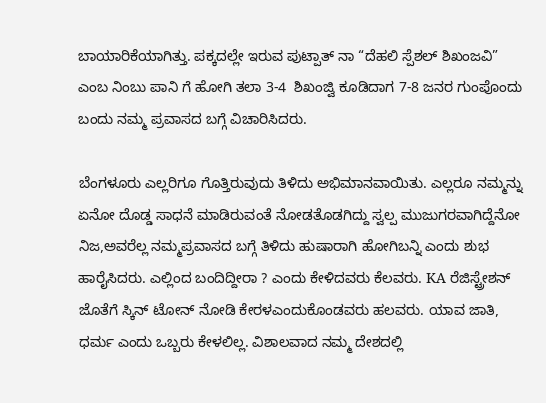ಬಾಯಾರಿಕೆಯಾಗಿತ್ತು. ಪಕ್ಕದಲ್ಲೇ ಇರುವ ಪುಟ್ಪಾತ್ ನಾ “ದೆಹಲಿ ಸ್ಪೆಶಲ್ ಶಿಖಂಜವಿ” ಎಂಬ ನಿಂಬು ಪಾನಿ ಗೆ ಹೋಗಿ ತಲಾ 3-4  ಶಿಖಂಜ್ವಿ ಕೂಡಿದಾಗ 7-8 ಜನರ ಗುಂಪೊಂದು ಬಂದು ನಮ್ಮ ಪ್ರವಾಸದ ಬಗ್ಗೆ ವಿಚಾರಿಸಿದರು.

ಬೆಂಗಳೂರು ಎಲ್ಲರಿಗೂ ಗೊತ್ತಿರುವುದು ತಿಳಿದು ಅಭಿಮಾನವಾಯಿತು. ಎಲ್ಲರೂ ನಮ್ಮನ್ನು ಏನೋ ದೊಡ್ಡ ಸಾಧನೆ ಮಾಡಿರುವಂತೆ ನೋಡತೊಡಗಿದ್ದು ಸ್ವಲ್ಪ ಮುಜುಗರವಾಗಿದ್ದೆನೋ ನಿಜ,ಅವರೆಲ್ಲ ನಮ್ಮಪ್ರವಾಸದ ಬಗ್ಗೆ ತಿಳಿದು ಹುಷಾರಾಗಿ ಹೋಗಿಬನ್ನಿ ಎಂದು ಶುಭ ಹಾರೈಸಿದರು. ಎಲ್ಲಿಂದ ಬಂದಿದ್ದೀರಾ ? ಎಂದು ಕೇಳಿದವರು ಕೆಲವರು. KA ರೆಜಿಸ್ಟ್ರೇಶನ್ ಜೊತೆಗೆ ಸ್ಕಿನ್ ಟೋನ್ ನೋಡಿ ಕೇರಳಎಂದುಕೊಂಡವರು ಹಲವರು. ಯಾವ ಜಾತಿ, ಧರ್ಮ ಎಂದು ಒಬ್ಬರು ಕೇಳಲಿಲ್ಲ. ವಿಶಾಲವಾದ ನಮ್ಮ ದೇಶದಲ್ಲಿ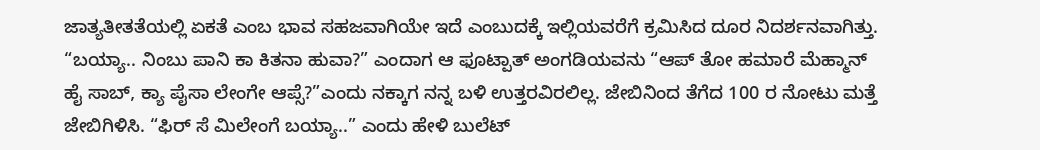ಜಾತ್ಯತೀತತೆಯಲ್ಲಿ ಏಕತೆ ಎಂಬ ಭಾವ ಸಹಜವಾಗಿಯೇ ಇದೆ ಎಂಬುದಕ್ಕೆ ಇಲ್ಲಿಯವರೆಗೆ ಕ್ರಮಿಸಿದ ದೂರ ನಿದರ್ಶನವಾಗಿತ್ತು. “ಬಯ್ಯಾ.. ನಿಂಬು ಪಾನಿ ಕಾ ಕಿತನಾ ಹುವಾ?” ಎಂದಾಗ ಆ ಫೂಟ್ಪಾತ್ ಅಂಗಡಿಯವನು “ಆಪ್ ತೋ ಹಮಾರೆ ಮೆಹ್ಮಾನ್ ಹೈ ಸಾಬ್, ಕ್ಯಾ ಪೈಸಾ ಲೇಂಗೇ ಆಪ್ಸೆ?”ಎಂದು ನಕ್ಕಾಗ ನನ್ನ ಬಳಿ ಉತ್ತರವಿರಲಿಲ್ಲ. ಜೇಬಿನಿಂದ ತೆಗೆದ 100 ರ ನೋಟು ಮತ್ತೆ ಜೇಬಿಗಿಳಿಸಿ. “ಫಿರ್ ಸೆ ಮಿಲೇಂಗೆ ಬಯ್ಯಾ..” ಎಂದು ಹೇಳಿ ಬುಲೆಟ್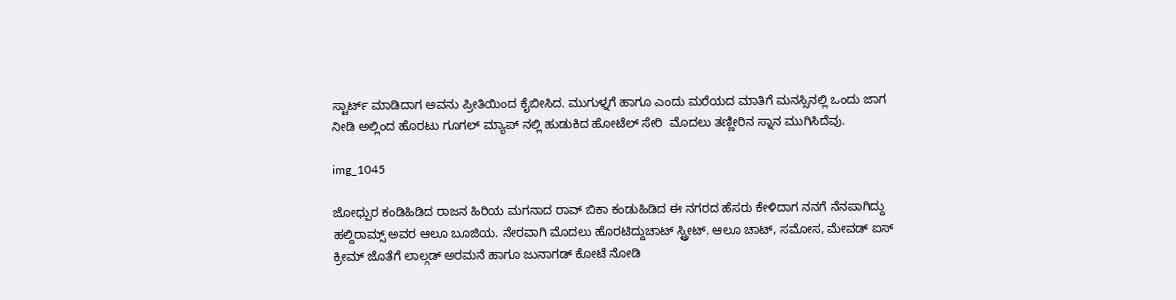ಸ್ಟಾರ್ಟ್ ಮಾಡಿದಾಗ ಅವನು ಪ್ರೀತಿಯಿಂದ ಕೈಬೀಸಿದ. ಮುಗುಳ್ನಗೆ ಹಾಗೂ ಎಂದು ಮರೆಯದ ಮಾತಿಗೆ ಮನಸ್ಸಿನಲ್ಲಿ ಒಂದು ಜಾಗ ನೀಡಿ ಅಲ್ಲಿಂದ ಹೊರಟು ಗೂಗಲ್ ಮ್ಯಾಪ್ ನಲ್ಲಿ ಹುಡುಕಿದ ಹೋಟೆಲ್ ಸೇರಿ  ಮೊದಲು ತಣ್ಣೀರಿನ ಸ್ನಾನ ಮುಗಿಸಿದೆವು.

img_1045

ಜೋಧ್ಪುರ ಕಂಡಿಹಿಡಿದ ರಾಜನ ಹಿರಿಯ ಮಗನಾದ ರಾವ್ ಬಿಕಾ ಕಂಡುಹಿಡಿದ ಈ ನಗರದ ಹೆಸರು ಕೇಳಿದಾಗ ನನಗೆ ನೆನಪಾಗಿದ್ದು ಹಲ್ದಿರಾಮ್ಸ್ ಅವರ ಆಲೂ ಬೂಜಿಯ. ನೇರವಾಗಿ ಮೊದಲು ಹೊರಟಿದ್ದುಚಾಟ್ ಸ್ಟ್ರೀಟ್. ಆಲೂ ಚಾಟ್, ಸಮೋಸ, ಮೇವಡ್ ಐಸ್ ಕ್ರೀಮ್ ಜೊತೆಗೆ ಲಾಲ್ಗಡ್ ಅರಮನೆ ಹಾಗೂ ಜುನಾಗಡ್ ಕೋಟೆ ನೋಡಿ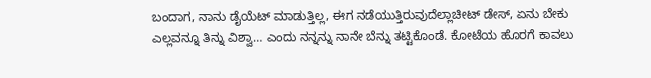ಬಂದಾಗ, ನಾನು ಡೈಯೆಟ್ ಮಾಡುತ್ತಿಲ್ಲ, ಈಗ ನಡೆಯುತ್ತಿರುವುದೆಲ್ಲಾಚೀಟ್ ಡೇಸ್, ಏನು ಬೇಕು ಎಲ್ಲವನ್ನೂ ತಿನ್ನು ವಿಶ್ವಾ… ಎಂದು ನನ್ನನ್ನು ನಾನೇ ಬೆನ್ನು ತಟ್ಟಿಕೊಂಡೆ. ಕೋಟೆಯ ಹೊರಗೆ ಕಾವಲು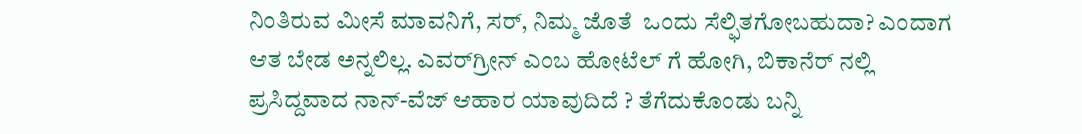ನಿಂತಿರುವ ಮೀಸೆ ಮಾವನಿಗೆ, ಸರ್, ನಿಮ್ಮ ಜೊತೆ  ಒಂದು ಸೆಲ್ಫಿತಗೋಬಹುದಾ? ಎಂದಾಗ ಆತ ಬೇಡ ಅನ್ನಲಿಲ್ಲ. ಎವರ್‌ಗ್ರೀನ್ ಎಂಬ ಹೋಟೆಲ್ ಗೆ ಹೋಗಿ, ಬಿಕಾನೆರ್ ನಲ್ಲಿ ಪ್ರಸಿದ್ದವಾದ ನಾನ್-ವೆಜ್ ಆಹಾರ ಯಾವುದಿದೆ ? ತೆಗೆದುಕೊಂಡು ಬನ್ನಿ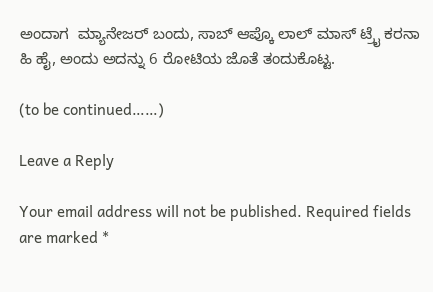ಅಂದಾಗ  ಮ್ಯಾನೇಜರ್ ಬಂದು, ಸಾಬ್ ಆಪ್ಕೊ ಲಾಲ್ ಮಾಸ್ ಟ್ರೈ ಕರನಾ ಹಿ ಹೈ, ಅಂದು ಅದನ್ನು 6 ರೋಟಿಯ ಜೊತೆ ತಂದುಕೊಟ್ಟ.

(to be continued……)

Leave a Reply

Your email address will not be published. Required fields are marked *